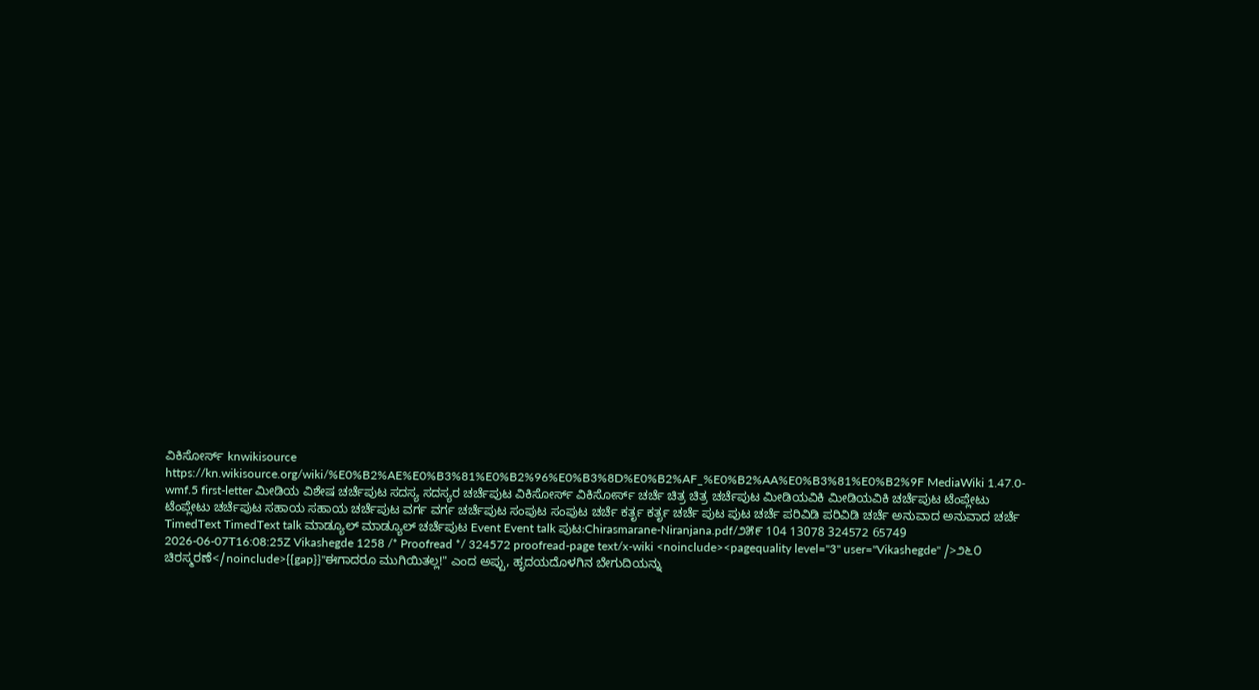ವಿಕಿಸೋರ್ಸ್ knwikisource https://kn.wikisource.org/wiki/%E0%B2%AE%E0%B3%81%E0%B2%96%E0%B3%8D%E0%B2%AF_%E0%B2%AA%E0%B3%81%E0%B2%9F MediaWiki 1.47.0-wmf.5 first-letter ಮೀಡಿಯ ವಿಶೇಷ ಚರ್ಚೆಪುಟ ಸದಸ್ಯ ಸದಸ್ಯರ ಚರ್ಚೆಪುಟ ವಿಕಿಸೋರ್ಸ್ ವಿಕಿಸೋರ್ಸ್ ಚರ್ಚೆ ಚಿತ್ರ ಚಿತ್ರ ಚರ್ಚೆಪುಟ ಮೀಡಿಯವಿಕಿ ಮೀಡಿಯವಿಕಿ ಚರ್ಚೆಪುಟ ಟೆಂಪ್ಲೇಟು ಟೆಂಪ್ಲೇಟು ಚರ್ಚೆಪುಟ ಸಹಾಯ ಸಹಾಯ ಚರ್ಚೆಪುಟ ವರ್ಗ ವರ್ಗ ಚರ್ಚೆಪುಟ ಸಂಪುಟ ಸಂಪುಟ ಚರ್ಚೆ ಕರ್ತೃ ಕರ್ತೃ ಚರ್ಚೆ ಪುಟ ಪುಟ ಚರ್ಚೆ ಪರಿವಿಡಿ ಪರಿವಿಡಿ ಚರ್ಚೆ ಅನುವಾದ ಅನುವಾದ ಚರ್ಚೆ TimedText TimedText talk ಮಾಡ್ಯೂಲ್ ಮಾಡ್ಯೂಲ್ ಚರ್ಚೆಪುಟ Event Event talk ಪುಟ:Chirasmarane-Niranjana.pdf/೨೫೯ 104 13078 324572 65749 2026-06-07T16:08:25Z Vikashegde 1258 /* Proofread */ 324572 proofread-page text/x-wiki <noinclude><pagequality level="3" user="Vikashegde" />೨೬೦ ಚಿರಸ್ಮರಣೆ</noinclude>{{gap}}"ಈಗಾದರೂ ಮುಗಿಯಿತಲ್ಲ!" ಎಂದ ಅಪ್ಪು, ಹೃದಯದೊಳಗಿನ ಬೇಗುದಿಯನ್ನು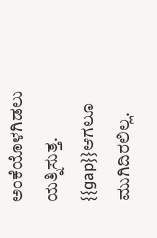ಅಂಕೆಯೊಳಗಿಡಲು ಯತ್ನಿಸುತ್ತ. {{gap}}ಆಗಲೂ ಮುಗಿದಿರಲಿಲ್ಲ.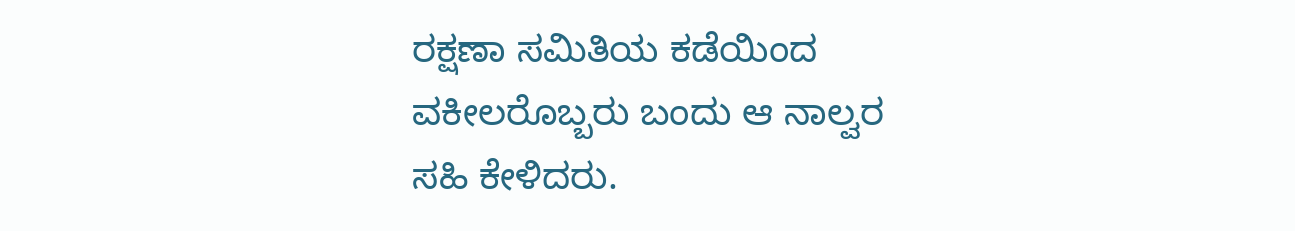ರಕ್ಷಣಾ ಸಮಿತಿಯ ಕಡೆಯಿಂದ ವಕೀಲರೊಬ್ಬರು ಬಂದು ಆ ನಾಲ್ವರ ಸಹಿ ಕೇಳಿದರು.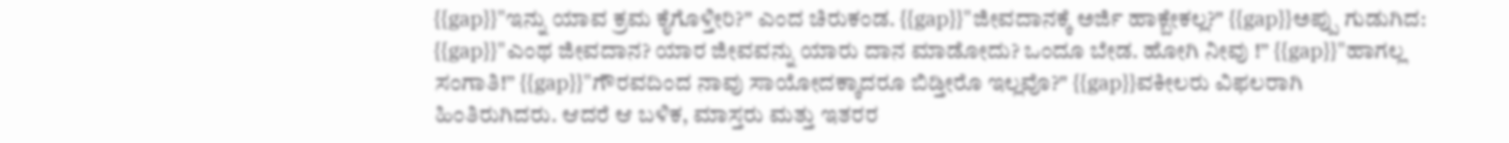{{gap}}"ಇನ್ನು ಯಾವ ಕ್ರಮ ಕೈಗೊಳ್ತೀರಿ?" ಎಂದ ಚಿರುಕಂಡ. {{gap}}"ಜೀವದಾನಕ್ಕೆ ಅರ್ಜಿ ಹಾಕ್ಬೇಕಲ್ಲ?" {{gap}}ಅಪ್ಪು ಗುಡುಗಿದ: {{gap}}"ಎಂಥ ಜೀವದಾನ? ಯಾರ ಜೀವವನ್ನು ಯಾರು ದಾನ ಮಾಡೋದು? ಒಂದೂ ಬೇಡ. ಹೋಗಿ ನೀವು !” {{gap}}"ಹಾಗಲ್ಲ ಸಂಗಾತಿ!” {{gap}}"ಗೌರವದಿಂದ ನಾವು ಸಾಯೋದಕ್ಕಾದರೂ ಬಿಡ್ತೀರೊ ಇಲ್ಲವೊ?" {{gap}}ವಕೀಲರು ವಿಫಲರಾಗಿ ಹಿಂತಿರುಗಿದರು. ಆದರೆ ಆ ಬಳಿಕ, ಮಾಸ್ತರು ಮತ್ತು ಇತರರ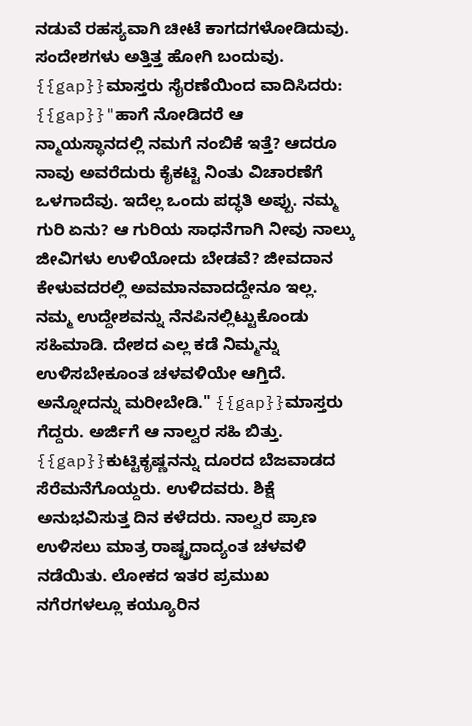ನಡುವೆ ರಹಸ್ಯವಾಗಿ ಚೀಟೆ ಕಾಗದಗಳೋಡಿದುವು. ಸಂದೇಶಗಳು ಅತ್ತಿತ್ತ ಹೋಗಿ ಬಂದುವು. {{gap}}ಮಾಸ್ತರು ಸೈರಣೆಯಿಂದ ವಾದಿಸಿದರು: {{gap}}"ಹಾಗೆ ನೋಡಿದರೆ ಆ ನ್ಮಾಯಸ್ಥಾನದಲ್ಲಿ ನಮಗೆ ನಂಬಿಕೆ ಇತ್ತೆ? ಆದರೂ ನಾವು ಅವರೆದುರು ಕೈಕಟ್ಟಿ ನಿಂತು ವಿಚಾರಣೆಗೆ ಒಳಗಾದೆವು. ಇದೆಲ್ಲ ಒಂದು ಪದ್ಧತಿ ಅಪ್ಪು. ನಮ್ಮ ಗುರಿ ಏನು? ಆ ಗುರಿಯ ಸಾಧನೆಗಾಗಿ ನೀವು ನಾಲ್ಕು ಜೀವಿಗಳು ಉಳಿಯೋದು ಬೇಡವೆ? ಜೀವದಾನ ಕೇಳುವದರಲ್ಲಿ ಅವಮಾನವಾದದ್ದೇನೂ ಇಲ್ಲ. ನಮ್ಮ ಉದ್ದೇಶವನ್ನು ನೆನಪಿನಲ್ಲಿಟ್ಟುಕೊಂಡು ಸಹಿಮಾಡಿ. ದೇಶದ ಎಲ್ಲ ಕಡೆ ನಿಮ್ಮನ್ನು ಉಳಿಸಬೇಕೂಂತ ಚಳವಳಿಯೇ ಆಗ್ತಿದೆ. ಅನ್ನೋದನ್ನು ಮರೀಬೇಡಿ." {{gap}}ಮಾಸ್ತರು ಗೆದ್ದರು. ಅರ್ಜಿಗೆ ಆ ನಾಲ್ವರ ಸಹಿ ಬಿತ್ತು. {{gap}}ಕುಟ್ಟಿಕೃಷ್ಣನನ್ನು ದೂರದ ಬೆಜವಾಡದ ಸೆರೆಮನೆಗೊಯ್ದರು. ಉಳಿದವರು. ಶಿಕ್ಷೆ ಅನುಭವಿಸುತ್ತ ದಿನ ಕಳೆದರು. ನಾಲ್ವರ ಪ್ರಾಣ ಉಳಿಸಲು ಮಾತ್ರ ರಾಷ್ಟ್ರದಾದ್ಯಂತ ಚಳವಳಿ ನಡೆಯಿತು. ಲೋಕದ ಇತರ ಪ್ರಮುಖ ನಗೆರಗಳಲ್ಲೂ ಕಯ್ಯೂರಿನ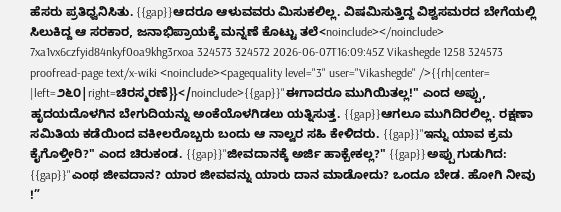ಹೆಸರು ಪ್ರತಿಧ್ವನಿಸಿತು. {{gap}}ಆದರೂ ಆಳುವವರು ಮಿಸುಕಲಿಲ್ಲ. ವಿಷಮಿಸುತ್ತಿದ್ದ ವಿಶ್ವಸಮರದ ಬೇಗೆಯಲ್ಲಿ ಸಿಲುಕಿದ್ದ ಆ ಸರಕಾರ, ಜನಾಭಿಪ್ರಾಯಕ್ಕೆ ಮನ್ನಣೆ ಕೊಟ್ಟು ತಲೆ<noinclude></noinclude> 7xa1vx6czfyid84nkyf0oa9khg3rxoa 324573 324572 2026-06-07T16:09:45Z Vikashegde 1258 324573 proofread-page text/x-wiki <noinclude><pagequality level="3" user="Vikashegde" />{{rh|center= |left=೨೬೦|right=ಚಿರಸ್ಮರಣೆ}}</noinclude>{{gap}}"ಈಗಾದರೂ ಮುಗಿಯಿತಲ್ಲ!" ಎಂದ ಅಪ್ಪು, ಹೃದಯದೊಳಗಿನ ಬೇಗುದಿಯನ್ನು ಅಂಕೆಯೊಳಗಿಡಲು ಯತ್ನಿಸುತ್ತ. {{gap}}ಆಗಲೂ ಮುಗಿದಿರಲಿಲ್ಲ. ರಕ್ಷಣಾ ಸಮಿತಿಯ ಕಡೆಯಿಂದ ವಕೀಲರೊಬ್ಬರು ಬಂದು ಆ ನಾಲ್ವರ ಸಹಿ ಕೇಳಿದರು. {{gap}}"ಇನ್ನು ಯಾವ ಕ್ರಮ ಕೈಗೊಳ್ತೀರಿ?" ಎಂದ ಚಿರುಕಂಡ. {{gap}}"ಜೀವದಾನಕ್ಕೆ ಅರ್ಜಿ ಹಾಕ್ಬೇಕಲ್ಲ?" {{gap}}ಅಪ್ಪು ಗುಡುಗಿದ: {{gap}}"ಎಂಥ ಜೀವದಾನ? ಯಾರ ಜೀವವನ್ನು ಯಾರು ದಾನ ಮಾಡೋದು? ಒಂದೂ ಬೇಡ. ಹೋಗಿ ನೀವು !”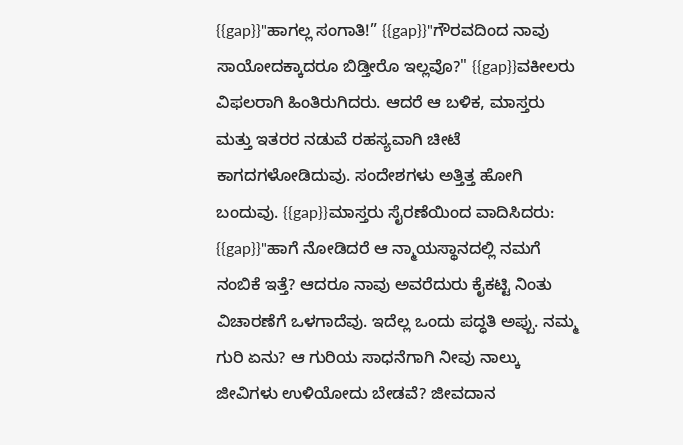{{gap}}"ಹಾಗಲ್ಲ ಸಂಗಾತಿ!” {{gap}}"ಗೌರವದಿಂದ ನಾವು ಸಾಯೋದಕ್ಕಾದರೂ ಬಿಡ್ತೀರೊ ಇಲ್ಲವೊ?" {{gap}}ವಕೀಲರು ವಿಫಲರಾಗಿ ಹಿಂತಿರುಗಿದರು. ಆದರೆ ಆ ಬಳಿಕ, ಮಾಸ್ತರು ಮತ್ತು ಇತರರ ನಡುವೆ ರಹಸ್ಯವಾಗಿ ಚೀಟೆ ಕಾಗದಗಳೋಡಿದುವು. ಸಂದೇಶಗಳು ಅತ್ತಿತ್ತ ಹೋಗಿ ಬಂದುವು. {{gap}}ಮಾಸ್ತರು ಸೈರಣೆಯಿಂದ ವಾದಿಸಿದರು: {{gap}}"ಹಾಗೆ ನೋಡಿದರೆ ಆ ನ್ಮಾಯಸ್ಥಾನದಲ್ಲಿ ನಮಗೆ ನಂಬಿಕೆ ಇತ್ತೆ? ಆದರೂ ನಾವು ಅವರೆದುರು ಕೈಕಟ್ಟಿ ನಿಂತು ವಿಚಾರಣೆಗೆ ಒಳಗಾದೆವು. ಇದೆಲ್ಲ ಒಂದು ಪದ್ಧತಿ ಅಪ್ಪು. ನಮ್ಮ ಗುರಿ ಏನು? ಆ ಗುರಿಯ ಸಾಧನೆಗಾಗಿ ನೀವು ನಾಲ್ಕು ಜೀವಿಗಳು ಉಳಿಯೋದು ಬೇಡವೆ? ಜೀವದಾನ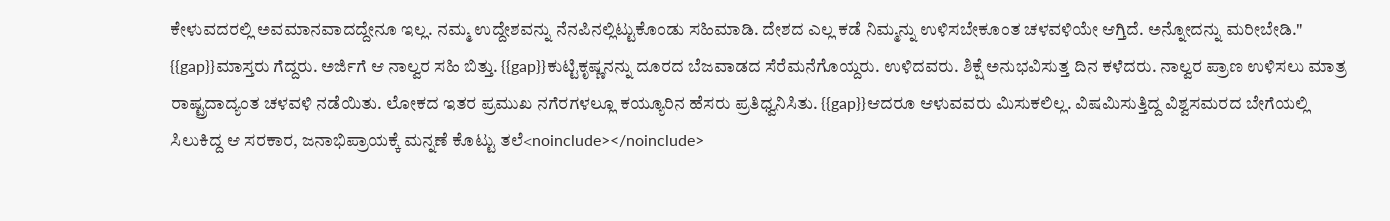ಕೇಳುವದರಲ್ಲಿ ಅವಮಾನವಾದದ್ದೇನೂ ಇಲ್ಲ. ನಮ್ಮ ಉದ್ದೇಶವನ್ನು ನೆನಪಿನಲ್ಲಿಟ್ಟುಕೊಂಡು ಸಹಿಮಾಡಿ. ದೇಶದ ಎಲ್ಲ ಕಡೆ ನಿಮ್ಮನ್ನು ಉಳಿಸಬೇಕೂಂತ ಚಳವಳಿಯೇ ಆಗ್ತಿದೆ. ಅನ್ನೋದನ್ನು ಮರೀಬೇಡಿ." {{gap}}ಮಾಸ್ತರು ಗೆದ್ದರು. ಅರ್ಜಿಗೆ ಆ ನಾಲ್ವರ ಸಹಿ ಬಿತ್ತು. {{gap}}ಕುಟ್ಟಿಕೃಷ್ಣನನ್ನು ದೂರದ ಬೆಜವಾಡದ ಸೆರೆಮನೆಗೊಯ್ದರು. ಉಳಿದವರು. ಶಿಕ್ಷೆ ಅನುಭವಿಸುತ್ತ ದಿನ ಕಳೆದರು. ನಾಲ್ವರ ಪ್ರಾಣ ಉಳಿಸಲು ಮಾತ್ರ ರಾಷ್ಟ್ರದಾದ್ಯಂತ ಚಳವಳಿ ನಡೆಯಿತು. ಲೋಕದ ಇತರ ಪ್ರಮುಖ ನಗೆರಗಳಲ್ಲೂ ಕಯ್ಯೂರಿನ ಹೆಸರು ಪ್ರತಿಧ್ವನಿಸಿತು. {{gap}}ಆದರೂ ಆಳುವವರು ಮಿಸುಕಲಿಲ್ಲ. ವಿಷಮಿಸುತ್ತಿದ್ದ ವಿಶ್ವಸಮರದ ಬೇಗೆಯಲ್ಲಿ ಸಿಲುಕಿದ್ದ ಆ ಸರಕಾರ, ಜನಾಭಿಪ್ರಾಯಕ್ಕೆ ಮನ್ನಣೆ ಕೊಟ್ಟು ತಲೆ<noinclude></noinclude>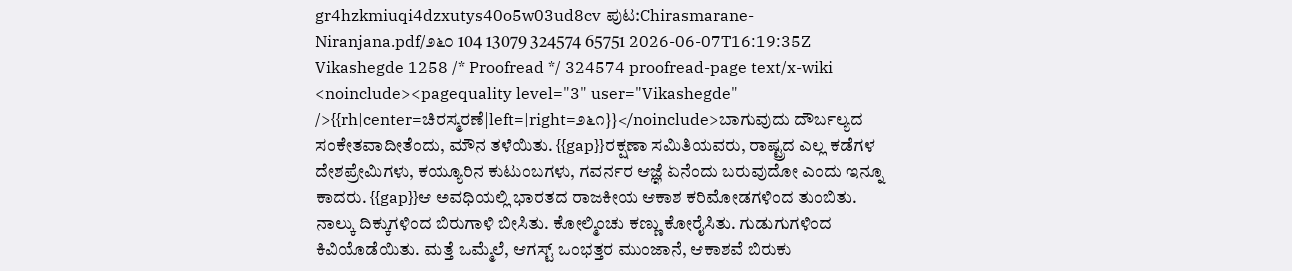gr4hzkmiuqi4dzxutys40o5w03ud8cv ಪುಟ:Chirasmarane-Niranjana.pdf/೨೬೦ 104 13079 324574 65751 2026-06-07T16:19:35Z Vikashegde 1258 /* Proofread */ 324574 proofread-page text/x-wiki <noinclude><pagequality level="3" user="Vikashegde" />{{rh|center=ಚಿರಸ್ಮರಣೆ|left=|right=೨೬೧}}</noinclude>ಬಾಗುವುದು ದೌರ್ಬಲ್ಯದ ಸಂಕೇತವಾದೀತೆಂದು, ಮೌನ ತಳೆಯಿತು. {{gap}}ರಕ್ಷಣಾ ಸಮಿತಿಯವರು, ರಾಷ್ಟ್ರದ ಎಲ್ಲ ಕಡೆಗಳ ದೇಶಪ್ರೇಮಿಗಳು, ಕಯ್ಯೂರಿನ ಕುಟುಂಬಗಳು, ಗವರ್ನರ ಆಜ್ಞೆ ಏನೆಂದು ಬರುವುದೋ ಎಂದು ಇನ್ನೂ ಕಾದರು. {{gap}}ಆ ಅವಧಿಯಲ್ಲಿ ಭಾರತದ ರಾಜಕೀಯ ಆಕಾಶ ಕರಿಮೋಡಗಳಿಂದ ತುಂಬಿತು. ನಾಲ್ಕು ದಿಕ್ಕುಗಳಿಂದ ಬಿರುಗಾಳಿ ಬೀಸಿತು. ಕೋಲ್ಮಿಂಚು ಕಣ್ಣು ಕೋರೈಸಿತು. ಗುಡುಗುಗಳಿಂದ ಕಿವಿಯೊಡೆಯಿತು. ಮತ್ತೆ ಒಮ್ಮೆಲೆ, ಆಗಸ್ಟ್‌ ಒಂಭತ್ತರ ಮುಂಜಾನೆ, ಆಕಾಶವೆ ಬಿರುಕು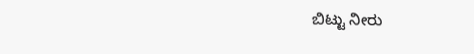ಬಿಟ್ಟು ನೀರು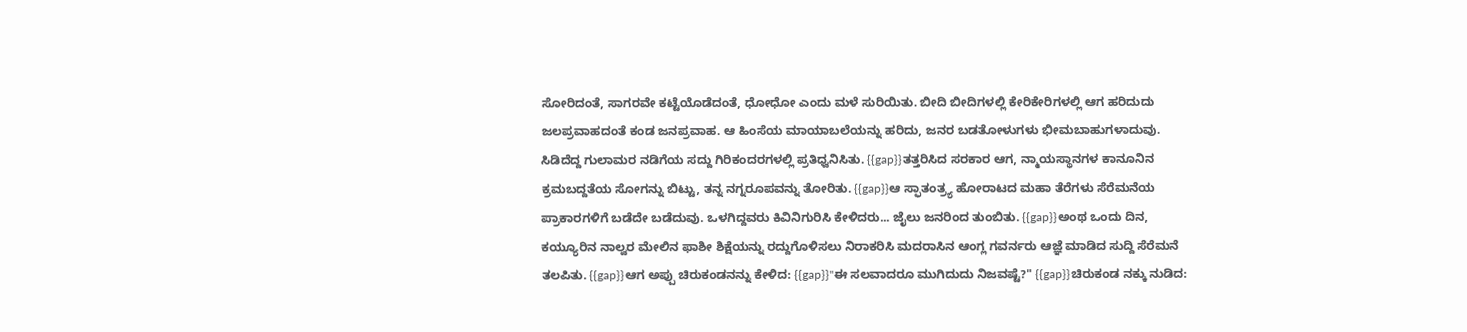ಸೋರಿದಂತೆ, ಸಾಗರವೇ ಕಟ್ಟೆಯೊಡೆದಂತೆ, ಧೋಧೋ ಎಂದು ಮಳೆ ಸುರಿಯಿತು. ಬೀದಿ ಬೀದಿಗಳಲ್ಲಿ ಕೇರಿಕೇರಿಗಳಲ್ಲಿ ಆಗ ಹರಿದುದು ಜಲಪ್ರವಾಹದಂತೆ ಕಂಡ ಜನಪ್ರವಾಹ. ಆ ಹಿಂಸೆಯ ಮಾಯಾಬಲೆಯನ್ನು ಹರಿದು, ಜನರ ಬಡತೋಳುಗಳು ಭೀಮಬಾಹುಗಳಾದುವು. ಸಿಡಿದೆದ್ದ ಗುಲಾಮರ ನಡಿಗೆಯ ಸದ್ದು ಗಿರಿಕಂದರಗಳಲ್ಲಿ ಪ್ರತಿಧ್ವನಿಸಿತು. {{gap}}ತತ್ತರಿಸಿದ ಸರಕಾರ ಆಗ, ನ್ಮಾಯಸ್ಥಾನಗಳ ಕಾನೂನಿನ ಕ್ರಮಬದ್ದತೆಯ ಸೋಗನ್ನು ಬಿಟ್ಟು, ತನ್ನ ನಗ್ನರೂಪವನ್ನು ತೋರಿತು. {{gap}}ಆ ಸ್ಫಾತಂತ್ರ್ಯ ಹೋರಾಟದ ಮಹಾ ತೆರೆಗಳು ಸೆರೆಮನೆಯ ಪ್ರಾಕಾರಗಳಿಗೆ ಬಡೆದೇ ಬಡೆದುವು. ಒಳಗಿದ್ದವರು ಕಿವಿನಿಗುರಿಸಿ ಕೇಳಿದರು... ಜೈಲು ಜನರಿಂದ ತುಂಬಿತು. {{gap}}ಅಂಥ ಒಂದು ದಿನ, ಕಯ್ಯೂರಿನ ನಾಲ್ವರ ಮೇಲಿನ ಫಾಶೀ ಶಿಕ್ಷೆಯನ್ನು ರದ್ದುಗೊಳಿಸಲು ನಿರಾಕರಿಸಿ ಮದರಾಸಿನ ಆಂಗ್ಲ ಗವರ್ನರು ಆಜ್ಞೆ ಮಾಡಿದ ಸುದ್ದಿ ಸೆರೆಮನೆ ತಲಪಿತು. {{gap}}ಆಗ ಅಪ್ಪು ಚಿರುಕಂಡನನ್ನು ಕೇಳಿದ: {{gap}}"ಈ ಸಲವಾದರೂ ಮುಗಿದುದು ನಿಜವಷ್ಟೆ?" {{gap}}ಚಿರುಕಂಡ ನಕ್ಕು ನುಡಿದ: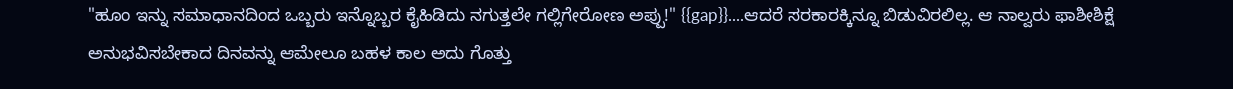"ಹೂಂ ಇನ್ನು ಸಮಾಧಾನದಿಂದ ಒಬ್ಬರು ಇನ್ನೊಬ್ಬರ ಕೈಹಿಡಿದು ನಗುತ್ತಲೇ ಗಲ್ಲಿಗೇರೋಣ ಅಪ್ಪು!" {{gap}}....ಆದರೆ ಸರಕಾರಕ್ಕಿನ್ನೂ ಬಿಡುವಿರಲಿಲ್ಲ. ಆ ನಾಲ್ವರು ಫಾಶೀಶಿಕ್ಷೆ ಅನುಭವಿಸಬೇಕಾದ ದಿನವನ್ನು ಆಮೇಲೂ ಬಹಳ ಕಾಲ ಅದು ಗೊತ್ತು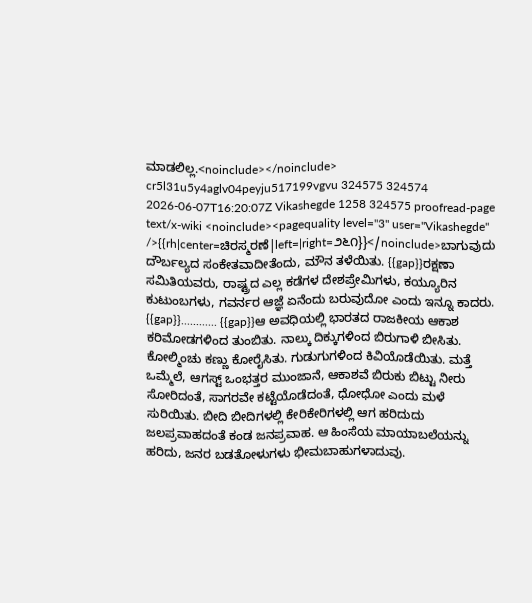ಮಾಡಲಿಲ್ಲ.<noinclude></noinclude> cr5l31u5y4aglv04peyju517199vgvu 324575 324574 2026-06-07T16:20:07Z Vikashegde 1258 324575 proofread-page text/x-wiki <noinclude><pagequality level="3" user="Vikashegde" />{{rh|center=ಚಿರಸ್ಮರಣೆ|left=|right=೨೬೧}}</noinclude>ಬಾಗುವುದು ದೌರ್ಬಲ್ಯದ ಸಂಕೇತವಾದೀತೆಂದು, ಮೌನ ತಳೆಯಿತು. {{gap}}ರಕ್ಷಣಾ ಸಮಿತಿಯವರು, ರಾಷ್ಟ್ರದ ಎಲ್ಲ ಕಡೆಗಳ ದೇಶಪ್ರೇಮಿಗಳು, ಕಯ್ಯೂರಿನ ಕುಟುಂಬಗಳು, ಗವರ್ನರ ಆಜ್ಞೆ ಏನೆಂದು ಬರುವುದೋ ಎಂದು ಇನ್ನೂ ಕಾದರು. {{gap}}............ {{gap}}ಆ ಅವಧಿಯಲ್ಲಿ ಭಾರತದ ರಾಜಕೀಯ ಆಕಾಶ ಕರಿಮೋಡಗಳಿಂದ ತುಂಬಿತು. ನಾಲ್ಕು ದಿಕ್ಕುಗಳಿಂದ ಬಿರುಗಾಳಿ ಬೀಸಿತು. ಕೋಲ್ಮಿಂಚು ಕಣ್ಣು ಕೋರೈಸಿತು. ಗುಡುಗುಗಳಿಂದ ಕಿವಿಯೊಡೆಯಿತು. ಮತ್ತೆ ಒಮ್ಮೆಲೆ, ಆಗಸ್ಟ್‌ ಒಂಭತ್ತರ ಮುಂಜಾನೆ, ಆಕಾಶವೆ ಬಿರುಕು ಬಿಟ್ಟು ನೀರು ಸೋರಿದಂತೆ, ಸಾಗರವೇ ಕಟ್ಟೆಯೊಡೆದಂತೆ, ಧೋಧೋ ಎಂದು ಮಳೆ ಸುರಿಯಿತು. ಬೀದಿ ಬೀದಿಗಳಲ್ಲಿ ಕೇರಿಕೇರಿಗಳಲ್ಲಿ ಆಗ ಹರಿದುದು ಜಲಪ್ರವಾಹದಂತೆ ಕಂಡ ಜನಪ್ರವಾಹ. ಆ ಹಿಂಸೆಯ ಮಾಯಾಬಲೆಯನ್ನು ಹರಿದು, ಜನರ ಬಡತೋಳುಗಳು ಭೀಮಬಾಹುಗಳಾದುವು.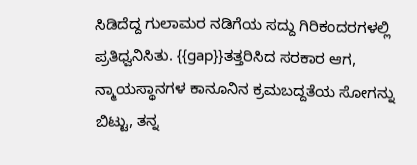ಸಿಡಿದೆದ್ದ ಗುಲಾಮರ ನಡಿಗೆಯ ಸದ್ದು ಗಿರಿಕಂದರಗಳಲ್ಲಿ ಪ್ರತಿಧ್ವನಿಸಿತು. {{gap}}ತತ್ತರಿಸಿದ ಸರಕಾರ ಆಗ, ನ್ಮಾಯಸ್ಥಾನಗಳ ಕಾನೂನಿನ ಕ್ರಮಬದ್ದತೆಯ ಸೋಗನ್ನು ಬಿಟ್ಟು, ತನ್ನ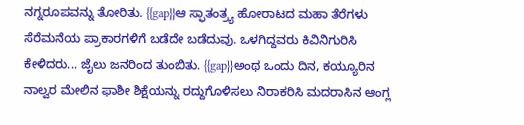ನಗ್ನರೂಪವನ್ನು ತೋರಿತು. {{gap}}ಆ ಸ್ಫಾತಂತ್ರ್ಯ ಹೋರಾಟದ ಮಹಾ ತೆರೆಗಳು ಸೆರೆಮನೆಯ ಪ್ರಾಕಾರಗಳಿಗೆ ಬಡೆದೇ ಬಡೆದುವು. ಒಳಗಿದ್ದವರು ಕಿವಿನಿಗುರಿಸಿ ಕೇಳಿದರು... ಜೈಲು ಜನರಿಂದ ತುಂಬಿತು. {{gap}}ಅಂಥ ಒಂದು ದಿನ, ಕಯ್ಯೂರಿನ ನಾಲ್ವರ ಮೇಲಿನ ಫಾಶೀ ಶಿಕ್ಷೆಯನ್ನು ರದ್ದುಗೊಳಿಸಲು ನಿರಾಕರಿಸಿ ಮದರಾಸಿನ ಆಂಗ್ಲ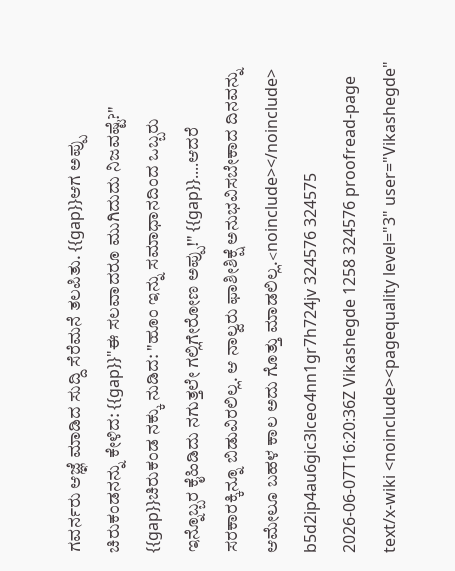ಗವರ್ನರು ಆಜ್ಞೆ ಮಾಡಿದ ಸುದ್ದಿ ಸೆರೆಮನೆ ತಲಪಿತು. {{gap}}ಆಗ ಅಪ್ಪು ಚಿರುಕಂಡನನ್ನು ಕೇಳಿದ: {{gap}}"ಈ ಸಲವಾದರೂ ಮುಗಿದುದು ನಿಜವಷ್ಟೆ?" {{gap}}ಚಿರುಕಂಡ ನಕ್ಕು ನುಡಿದ: "ಹೂಂ ಇನ್ನು ಸಮಾಧಾನದಿಂದ ಒಬ್ಬರು ಇನ್ನೊಬ್ಬರ ಕೈಹಿಡಿದು ನಗುತ್ತಲೇ ಗಲ್ಲಿಗೇರೋಣ ಅಪ್ಪು!" {{gap}}....ಆದರೆ ಸರಕಾರಕ್ಕಿನ್ನೂ ಬಿಡುವಿರಲಿಲ್ಲ. ಆ ನಾಲ್ವರು ಫಾಶೀಶಿಕ್ಷೆ ಅನುಭವಿಸಬೇಕಾದ ದಿನವನ್ನು ಆಮೇಲೂ ಬಹಳ ಕಾಲ ಅದು ಗೊತ್ತು ಮಾಡಲಿಲ್ಲ.<noinclude></noinclude> b5d2ip4au6gic3lceo4nn1gr7h724jv 324576 324575 2026-06-07T16:20:36Z Vikashegde 1258 324576 proofread-page text/x-wiki <noinclude><pagequality level="3" user="Vikashegde"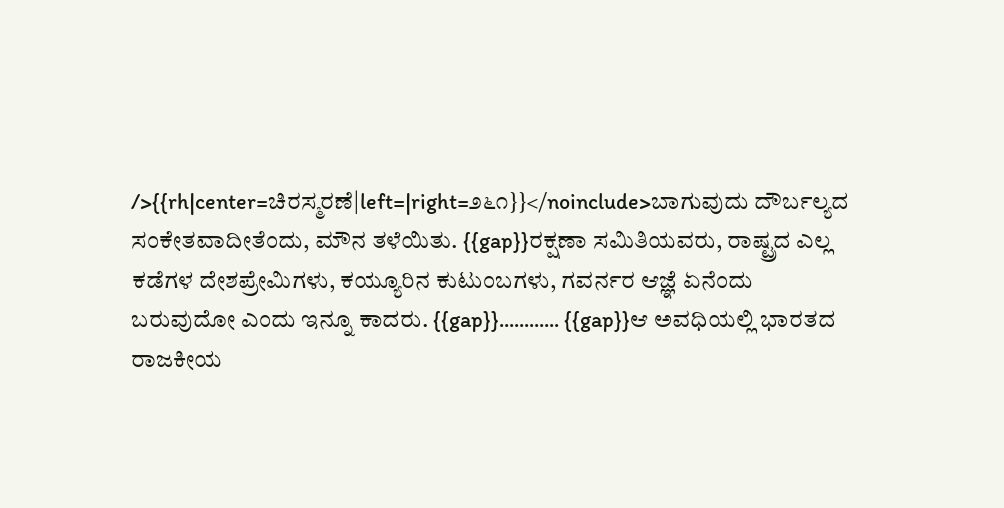/>{{rh|center=ಚಿರಸ್ಮರಣೆ|left=|right=೨೬೧}}</noinclude>ಬಾಗುವುದು ದೌರ್ಬಲ್ಯದ ಸಂಕೇತವಾದೀತೆಂದು, ಮೌನ ತಳೆಯಿತು. {{gap}}ರಕ್ಷಣಾ ಸಮಿತಿಯವರು, ರಾಷ್ಟ್ರದ ಎಲ್ಲ ಕಡೆಗಳ ದೇಶಪ್ರೇಮಿಗಳು, ಕಯ್ಯೂರಿನ ಕುಟುಂಬಗಳು, ಗವರ್ನರ ಆಜ್ಞೆ ಏನೆಂದು ಬರುವುದೋ ಎಂದು ಇನ್ನೂ ಕಾದರು. {{gap}}............ {{gap}}ಆ ಅವಧಿಯಲ್ಲಿ ಭಾರತದ ರಾಜಕೀಯ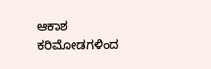ಆಕಾಶ ಕರಿಮೋಡಗಳಿಂದ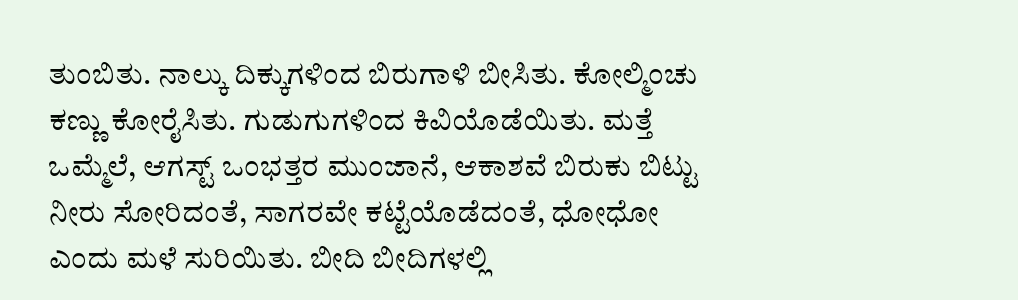ತುಂಬಿತು. ನಾಲ್ಕು ದಿಕ್ಕುಗಳಿಂದ ಬಿರುಗಾಳಿ ಬೀಸಿತು. ಕೋಲ್ಮಿಂಚು ಕಣ್ಣು ಕೋರೈಸಿತು. ಗುಡುಗುಗಳಿಂದ ಕಿವಿಯೊಡೆಯಿತು. ಮತ್ತೆ ಒಮ್ಮೆಲೆ, ಆಗಸ್ಟ್‌ ಒಂಭತ್ತರ ಮುಂಜಾನೆ, ಆಕಾಶವೆ ಬಿರುಕು ಬಿಟ್ಟು ನೀರು ಸೋರಿದಂತೆ, ಸಾಗರವೇ ಕಟ್ಟೆಯೊಡೆದಂತೆ, ಧೋಧೋ ಎಂದು ಮಳೆ ಸುರಿಯಿತು. ಬೀದಿ ಬೀದಿಗಳಲ್ಲಿ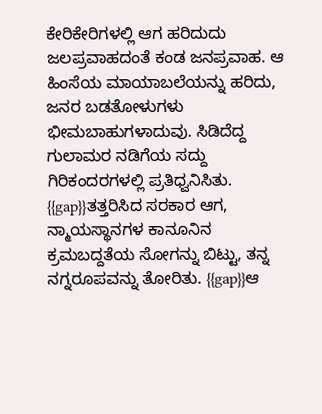ಕೇರಿಕೇರಿಗಳಲ್ಲಿ ಆಗ ಹರಿದುದು ಜಲಪ್ರವಾಹದಂತೆ ಕಂಡ ಜನಪ್ರವಾಹ. ಆ ಹಿಂಸೆಯ ಮಾಯಾಬಲೆಯನ್ನು ಹರಿದು, ಜನರ ಬಡತೋಳುಗಳು ಭೀಮಬಾಹುಗಳಾದುವು. ಸಿಡಿದೆದ್ದ ಗುಲಾಮರ ನಡಿಗೆಯ ಸದ್ದು ಗಿರಿಕಂದರಗಳಲ್ಲಿ ಪ್ರತಿಧ್ವನಿಸಿತು. {{gap}}ತತ್ತರಿಸಿದ ಸರಕಾರ ಆಗ, ನ್ಮಾಯಸ್ಥಾನಗಳ ಕಾನೂನಿನ ಕ್ರಮಬದ್ದತೆಯ ಸೋಗನ್ನು ಬಿಟ್ಟು, ತನ್ನ ನಗ್ನರೂಪವನ್ನು ತೋರಿತು. {{gap}}ಆ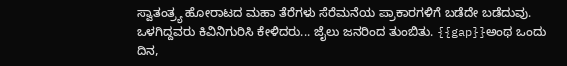ಸ್ವಾತಂತ್ರ್ಯ ಹೋರಾಟದ ಮಹಾ ತೆರೆಗಳು ಸೆರೆಮನೆಯ ಪ್ರಾಕಾರಗಳಿಗೆ ಬಡೆದೇ ಬಡೆದುವು. ಒಳಗಿದ್ದವರು ಕಿವಿನಿಗುರಿಸಿ ಕೇಳಿದರು... ಜೈಲು ಜನರಿಂದ ತುಂಬಿತು. {{gap}}ಅಂಥ ಒಂದು ದಿನ,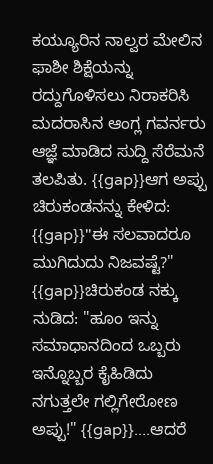ಕಯ್ಯೂರಿನ ನಾಲ್ವರ ಮೇಲಿನ ಫಾಶೀ ಶಿಕ್ಷೆಯನ್ನು ರದ್ದುಗೊಳಿಸಲು ನಿರಾಕರಿಸಿ ಮದರಾಸಿನ ಆಂಗ್ಲ ಗವರ್ನರು ಆಜ್ಞೆ ಮಾಡಿದ ಸುದ್ದಿ ಸೆರೆಮನೆ ತಲಪಿತು. {{gap}}ಆಗ ಅಪ್ಪು ಚಿರುಕಂಡನನ್ನು ಕೇಳಿದ: {{gap}}"ಈ ಸಲವಾದರೂ ಮುಗಿದುದು ನಿಜವಷ್ಟೆ?" {{gap}}ಚಿರುಕಂಡ ನಕ್ಕು ನುಡಿದ: "ಹೂಂ ಇನ್ನು ಸಮಾಧಾನದಿಂದ ಒಬ್ಬರು ಇನ್ನೊಬ್ಬರ ಕೈಹಿಡಿದು ನಗುತ್ತಲೇ ಗಲ್ಲಿಗೇರೋಣ ಅಪ್ಪು!" {{gap}}....ಆದರೆ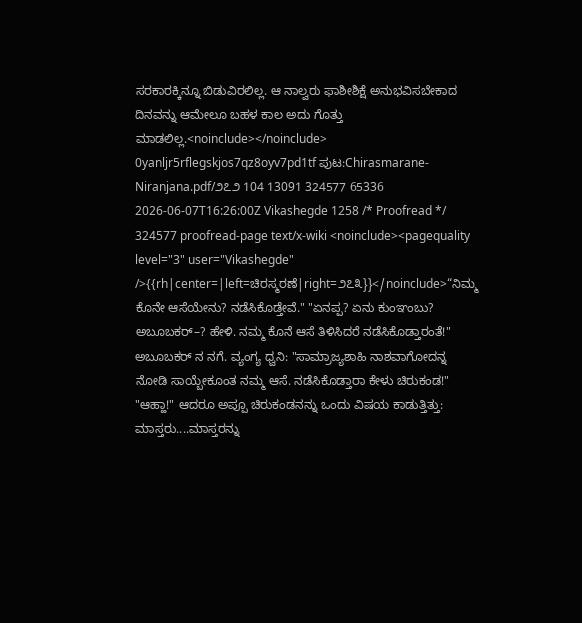ಸರಕಾರಕ್ಕಿನ್ನೂ ಬಿಡುವಿರಲಿಲ್ಲ. ಆ ನಾಲ್ವರು ಫಾಶೀಶಿಕ್ಷೆ ಅನುಭವಿಸಬೇಕಾದ ದಿನವನ್ನು ಆಮೇಲೂ ಬಹಳ ಕಾಲ ಅದು ಗೊತ್ತು ಮಾಡಲಿಲ್ಲ.<noinclude></noinclude> 0yanljr5rflegskjos7qz8oyv7pd1tf ಪುಟ:Chirasmarane-Niranjana.pdf/೨೭೨ 104 13091 324577 65336 2026-06-07T16:26:00Z Vikashegde 1258 /* Proofread */ 324577 proofread-page text/x-wiki <noinclude><pagequality level="3" user="Vikashegde" />{{rh|center=|left=ಚಿರಸ್ಮರಣೆ|right=೨೭೩}}</noinclude>“ನಿಮ್ಮ ಕೊನೇ ಆಸೆಯೇನು? ನಡೆಸಿಕೊಡ್ತೇವೆ." "ಏನಪ್ಪ? ಏನು ಕುಂಞಂಬು? ಅಬೂಬಕರ್–? ಹೇಳಿ. ನಮ್ಮ ಕೊನೆ ಆಸೆ ತಿಳಿಸಿದರೆ ನಡೆಸಿಕೊಡ್ತಾರಂತೆ!" ಅಬೂಬಕರ್ ನ ನಗೆ. ವ್ಯಂಗ್ಯ ಧ್ವನಿ: "ಸಾಮ್ರಾಜ್ಯಶಾಹಿ ನಾಶವಾಗೋದನ್ನ ನೋಡಿ ಸಾಯ್ಬೇಕೂಂತ ನಮ್ಮ ಆಸೆ. ನಡೆಸಿಕೊಡ್ತಾರಾ ಕೇಳು ಚಿರುಕಂಡ!" "ಆಹ್ಹಾ!" ಆದರೂ ಅಪ್ಪೂ ಚಿರುಕಂಡನನ್ನು ಒಂದು ವಿಷಯ ಕಾಡುತ್ತಿತ್ತು: ಮಾಸ್ತರು....ಮಾಸ್ತರನ್ನು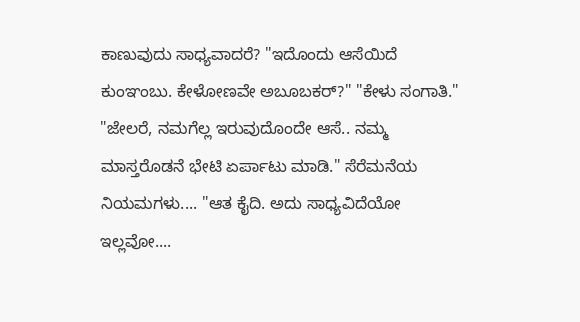ಕಾಣುವುದು ಸಾಧ್ಯವಾದರೆ? "ಇದೊಂದು ಆಸೆಯಿದೆ ಕುಂಞಂಬು. ಕೇಳೋಣವೇ ಅಬೂಬಕರ್?" "ಕೇಳು ಸಂಗಾತಿ." "ಜೇಲರೆ, ನಮಗೆಲ್ಲ ಇರುವುದೊಂದೇ ಆಸೆ.. ನಮ್ಮ ಮಾಸ್ತರೊಡನೆ ಭೇಟಿ ಏರ್ಪಾಟು ಮಾಡಿ." ಸೆರೆಮನೆಯ ನಿಯಮಗಳು.... "ಆತ ಕೈದಿ. ಅದು ಸಾಧ್ಯವಿದೆಯೋ ಇಲ್ಲವೋ....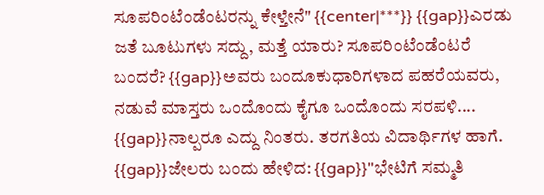ಸೂಪರಿಂಟೆಂಡೆಂಟರನ್ನು ಕೇಳ್ತೇನೆ" {{center|***}} {{gap}}ಎರಡು ಜತೆ ಬೂಟುಗಳು ಸದ್ದು, ಮತ್ತೆ ಯಾರು? ಸೂಪರಿಂಟೆಂಡೆಂಟರೆ ಬಂದರೆ? {{gap}}ಅವರು ಬಂದೂಕುಧಾರಿಗಳಾದ ಪಹರೆಯವರು, ನಡುವೆ ಮಾಸ್ತರು ಒಂದೊಂದು ಕೈಗೂ ಒಂದೊಂದು ಸರಪಳಿ.... {{gap}}ನಾಲ್ಪರೂ ಎದ್ದು ನಿಂತರು. ತರಗತಿಯ ವಿದಾರ್ಥಿಗಳ ಹಾಗೆ. {{gap}}ಜೇಲರು ಬಂದು ಹೇಳಿದ: {{gap}}"ಭೇಟಿಗೆ ಸಮ್ಮತಿ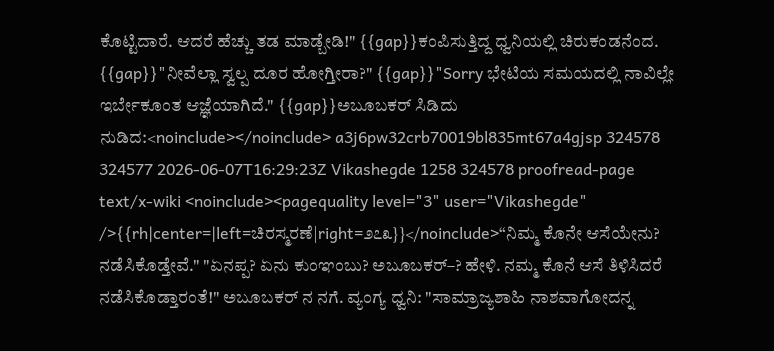ಕೊಟ್ಟಿದಾರೆ. ಆದರೆ ಹೆಚ್ಚು ತಡ ಮಾಡ್ಬೇಡಿ!" {{gap}}ಕಂಪಿಸುತ್ತಿದ್ದ ಧ್ವನಿಯಲ್ಲಿ ಚಿರುಕಂಡನೆಂದ. {{gap}}"ನೀವೆಲ್ಲಾ ಸ್ವಲ್ಪ ದೂರ ಹೋಗ್ತೀರಾ?" {{gap}}"Sorry ಭೇಟಿಯ ಸಮಯದಲ್ಲಿ ನಾವಿಲ್ಲೇ ಇರ್ಬೇಕೂಂತ ಆಜ್ಞೆಯಾಗಿದೆ." {{gap}}ಅಬೂಬಕರ್ ಸಿಡಿದು ನುಡಿದ:<noinclude></noinclude> a3j6pw32crb70019bl835mt67a4gjsp 324578 324577 2026-06-07T16:29:23Z Vikashegde 1258 324578 proofread-page text/x-wiki <noinclude><pagequality level="3" user="Vikashegde" />{{rh|center=|left=ಚಿರಸ್ಮರಣೆ|right=೨೭೩}}</noinclude>“ನಿಮ್ಮ ಕೊನೇ ಆಸೆಯೇನು? ನಡೆಸಿಕೊಡ್ತೇವೆ." "ಏನಪ್ಪ? ಏನು ಕುಂಞಂಬು? ಅಬೂಬಕರ್–? ಹೇಳಿ. ನಮ್ಮ ಕೊನೆ ಆಸೆ ತಿಳಿಸಿದರೆ ನಡೆಸಿಕೊಡ್ತಾರಂತೆ!" ಅಬೂಬಕರ್ ನ ನಗೆ. ವ್ಯಂಗ್ಯ ಧ್ವನಿ: "ಸಾಮ್ರಾಜ್ಯಶಾಹಿ ನಾಶವಾಗೋದನ್ನ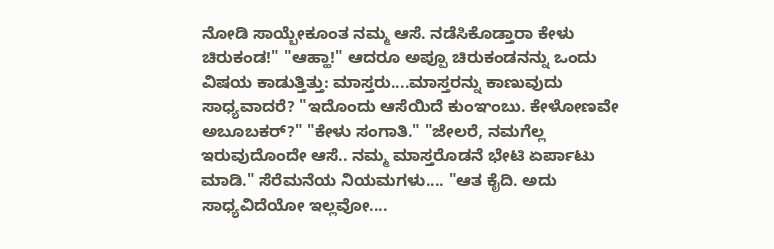ನೋಡಿ ಸಾಯ್ಬೇಕೂಂತ ನಮ್ಮ ಆಸೆ. ನಡೆಸಿಕೊಡ್ತಾರಾ ಕೇಳು ಚಿರುಕಂಡ!" "ಆಹ್ಹಾ!" ಆದರೂ ಅಪ್ಪೂ ಚಿರುಕಂಡನನ್ನು ಒಂದು ವಿಷಯ ಕಾಡುತ್ತಿತ್ತು: ಮಾಸ್ತರು....ಮಾಸ್ತರನ್ನು ಕಾಣುವುದು ಸಾಧ್ಯವಾದರೆ? "ಇದೊಂದು ಆಸೆಯಿದೆ ಕುಂಞಂಬು. ಕೇಳೋಣವೇ ಅಬೂಬಕರ್?" "ಕೇಳು ಸಂಗಾತಿ." "ಜೇಲರೆ, ನಮಗೆಲ್ಲ ಇರುವುದೊಂದೇ ಆಸೆ.. ನಮ್ಮ ಮಾಸ್ತರೊಡನೆ ಭೇಟಿ ಏರ್ಪಾಟು ಮಾಡಿ." ಸೆರೆಮನೆಯ ನಿಯಮಗಳು.... "ಆತ ಕೈದಿ. ಅದು ಸಾಧ್ಯವಿದೆಯೋ ಇಲ್ಲವೋ....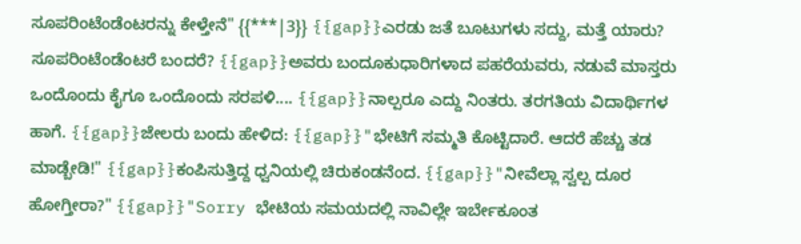ಸೂಪರಿಂಟೆಂಡೆಂಟರನ್ನು ಕೇಳ್ತೇನೆ" {{***|3}} {{gap}}ಎರಡು ಜತೆ ಬೂಟುಗಳು ಸದ್ದು, ಮತ್ತೆ ಯಾರು? ಸೂಪರಿಂಟೆಂಡೆಂಟರೆ ಬಂದರೆ? {{gap}}ಅವರು ಬಂದೂಕುಧಾರಿಗಳಾದ ಪಹರೆಯವರು, ನಡುವೆ ಮಾಸ್ತರು ಒಂದೊಂದು ಕೈಗೂ ಒಂದೊಂದು ಸರಪಳಿ.... {{gap}}ನಾಲ್ಪರೂ ಎದ್ದು ನಿಂತರು. ತರಗತಿಯ ವಿದಾರ್ಥಿಗಳ ಹಾಗೆ. {{gap}}ಜೇಲರು ಬಂದು ಹೇಳಿದ: {{gap}}"ಭೇಟಿಗೆ ಸಮ್ಮತಿ ಕೊಟ್ಟಿದಾರೆ. ಆದರೆ ಹೆಚ್ಚು ತಡ ಮಾಡ್ಬೇಡಿ!" {{gap}}ಕಂಪಿಸುತ್ತಿದ್ದ ಧ್ವನಿಯಲ್ಲಿ ಚಿರುಕಂಡನೆಂದ. {{gap}}"ನೀವೆಲ್ಲಾ ಸ್ವಲ್ಪ ದೂರ ಹೋಗ್ತೀರಾ?" {{gap}}"Sorry ಭೇಟಿಯ ಸಮಯದಲ್ಲಿ ನಾವಿಲ್ಲೇ ಇರ್ಬೇಕೂಂತ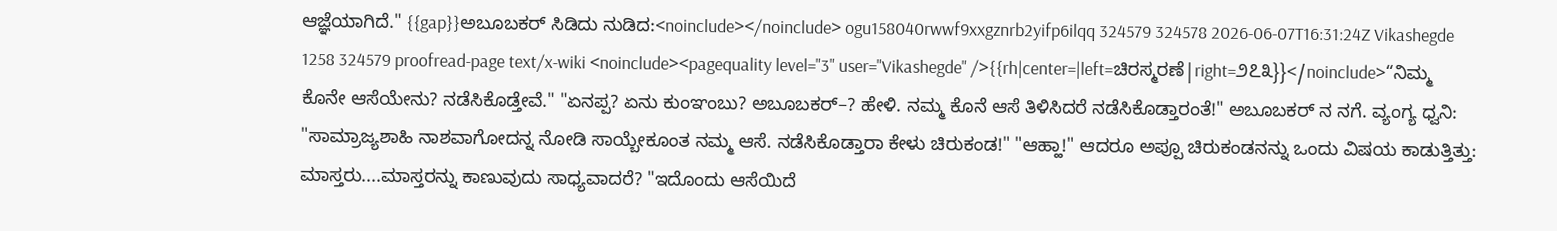ಆಜ್ಞೆಯಾಗಿದೆ." {{gap}}ಅಬೂಬಕರ್ ಸಿಡಿದು ನುಡಿದ:<noinclude></noinclude> ogu158040rwwf9xxgznrb2yifp6ilqq 324579 324578 2026-06-07T16:31:24Z Vikashegde 1258 324579 proofread-page text/x-wiki <noinclude><pagequality level="3" user="Vikashegde" />{{rh|center=|left=ಚಿರಸ್ಮರಣೆ|right=೨೭೩}}</noinclude>“ನಿಮ್ಮ ಕೊನೇ ಆಸೆಯೇನು? ನಡೆಸಿಕೊಡ್ತೇವೆ." "ಏನಪ್ಪ? ಏನು ಕುಂಞಂಬು? ಅಬೂಬಕರ್–? ಹೇಳಿ. ನಮ್ಮ ಕೊನೆ ಆಸೆ ತಿಳಿಸಿದರೆ ನಡೆಸಿಕೊಡ್ತಾರಂತೆ!" ಅಬೂಬಕರ್ ನ ನಗೆ. ವ್ಯಂಗ್ಯ ಧ್ವನಿ: "ಸಾಮ್ರಾಜ್ಯಶಾಹಿ ನಾಶವಾಗೋದನ್ನ ನೋಡಿ ಸಾಯ್ಬೇಕೂಂತ ನಮ್ಮ ಆಸೆ. ನಡೆಸಿಕೊಡ್ತಾರಾ ಕೇಳು ಚಿರುಕಂಡ!" "ಆಹ್ಹಾ!" ಆದರೂ ಅಪ್ಪೂ ಚಿರುಕಂಡನನ್ನು ಒಂದು ವಿಷಯ ಕಾಡುತ್ತಿತ್ತು: ಮಾಸ್ತರು....ಮಾಸ್ತರನ್ನು ಕಾಣುವುದು ಸಾಧ್ಯವಾದರೆ? "ಇದೊಂದು ಆಸೆಯಿದೆ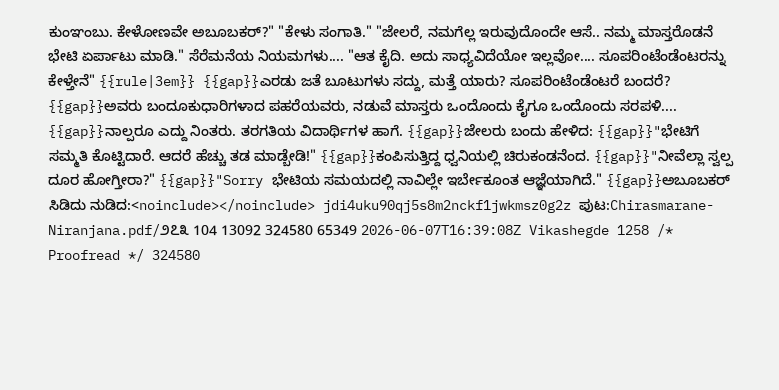ಕುಂಞಂಬು. ಕೇಳೋಣವೇ ಅಬೂಬಕರ್?" "ಕೇಳು ಸಂಗಾತಿ." "ಜೇಲರೆ, ನಮಗೆಲ್ಲ ಇರುವುದೊಂದೇ ಆಸೆ.. ನಮ್ಮ ಮಾಸ್ತರೊಡನೆ ಭೇಟಿ ಏರ್ಪಾಟು ಮಾಡಿ." ಸೆರೆಮನೆಯ ನಿಯಮಗಳು.... "ಆತ ಕೈದಿ. ಅದು ಸಾಧ್ಯವಿದೆಯೋ ಇಲ್ಲವೋ.... ಸೂಪರಿಂಟೆಂಡೆಂಟರನ್ನು ಕೇಳ್ತೇನೆ" {{rule|3em}} {{gap}}ಎರಡು ಜತೆ ಬೂಟುಗಳು ಸದ್ದು, ಮತ್ತೆ ಯಾರು? ಸೂಪರಿಂಟೆಂಡೆಂಟರೆ ಬಂದರೆ? {{gap}}ಅವರು ಬಂದೂಕುಧಾರಿಗಳಾದ ಪಹರೆಯವರು, ನಡುವೆ ಮಾಸ್ತರು ಒಂದೊಂದು ಕೈಗೂ ಒಂದೊಂದು ಸರಪಳಿ.... {{gap}}ನಾಲ್ಪರೂ ಎದ್ದು ನಿಂತರು. ತರಗತಿಯ ವಿದಾರ್ಥಿಗಳ ಹಾಗೆ. {{gap}}ಜೇಲರು ಬಂದು ಹೇಳಿದ: {{gap}}"ಭೇಟಿಗೆ ಸಮ್ಮತಿ ಕೊಟ್ಟಿದಾರೆ. ಆದರೆ ಹೆಚ್ಚು ತಡ ಮಾಡ್ಬೇಡಿ!" {{gap}}ಕಂಪಿಸುತ್ತಿದ್ದ ಧ್ವನಿಯಲ್ಲಿ ಚಿರುಕಂಡನೆಂದ. {{gap}}"ನೀವೆಲ್ಲಾ ಸ್ವಲ್ಪ ದೂರ ಹೋಗ್ತೀರಾ?" {{gap}}"Sorry ಭೇಟಿಯ ಸಮಯದಲ್ಲಿ ನಾವಿಲ್ಲೇ ಇರ್ಬೇಕೂಂತ ಆಜ್ಞೆಯಾಗಿದೆ." {{gap}}ಅಬೂಬಕರ್ ಸಿಡಿದು ನುಡಿದ:<noinclude></noinclude> jdi4uku90qj5s8m2nckf1jwkmsz0g2z ಪುಟ:Chirasmarane-Niranjana.pdf/೨೭೩ 104 13092 324580 65349 2026-06-07T16:39:08Z Vikashegde 1258 /* Proofread */ 324580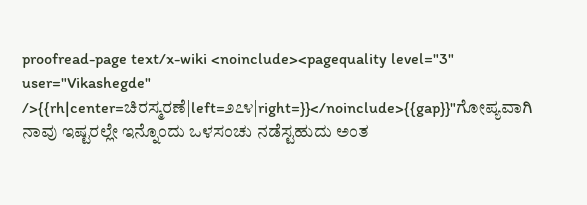proofread-page text/x-wiki <noinclude><pagequality level="3" user="Vikashegde" />{{rh|center=ಚಿರಸ್ಮರಣೆ|left=೨೭೪|right=}}</noinclude>{{gap}}"ಗೋಪ್ಯವಾಗಿ ನಾವು ಇಷ್ಟರಲ್ಲೇ ಇನ್ನೊಂದು ಒಳಸಂಚು ನಡೆಸ್ಟಹುದು ಅಂತ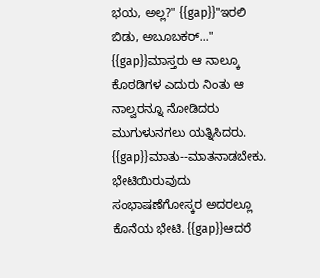ಭಯ, ಅಲ್ಲ?" {{gap}}"ಇರಲಿ ಬಿಡು, ಅಬೂಬಕರ್‌..." {{gap}}ಮಾಸ್ತರು ಆ ನಾಲ್ಕೂ ಕೊಠಡಿಗಳ ಎದುರು ನಿಂತು ಆ ನಾಲ್ವರನ್ನೂ ನೋಡಿದರು ಮುಗುಳುನಗಲು ಯತ್ನಿಸಿದರು. {{gap}}ಮಾತು--ಮಾತನಾಡಬೇಕು. ಭೇಟಿಯಿರುವುದು ಸಂಭಾಷಣೆಗೋಸ್ಕರ ಅದರಲ್ಲೂ ಕೊನೆಯ ಭೇಟಿ. {{gap}}ಆದರೆ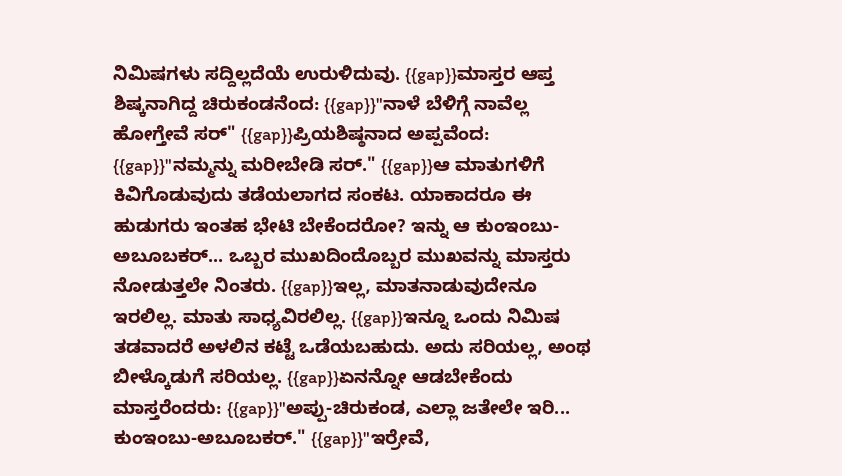ನಿಮಿಷಗಳು ಸದ್ದಿಲ್ಲದೆಯೆ ಉರುಳಿದುವು. {{gap}}ಮಾಸ್ತರ ಆಪ್ತ ಶಿಷ್ಕನಾಗಿದ್ದ ಚಿರುಕಂಡನೆಂದ: {{gap}}"ನಾಳೆ ಬೆಳಿಗ್ಗೆ ನಾವೆಲ್ಲ ಹೋಗ್ತೇವೆ ಸರ್‌" {{gap}}ಪ್ರಿಯಶಿಷ್ಠನಾದ ಅಪ್ಪವೆಂದ: {{gap}}"ನಮ್ಮನ್ನು ಮರೀಬೇಡಿ ಸರ್‌." {{gap}}ಆ ಮಾತುಗಳಿಗೆ ಕಿವಿಗೊಡುವುದು ತಡೆಯಲಾಗದ ಸಂಕಟ. ಯಾಕಾದರೂ ಈ ಹುಡುಗರು ಇಂತಹ ಭೇಟಿ ಬೇಕೆಂದರೋ? ಇನ್ನು ಆ ಕುಂಇಂಬು- ಅಬೂಬಕರ್‌... ಒಬ್ಬರ ಮುಖದಿಂದೊಬ್ಬರ ಮುಖವನ್ನು ಮಾಸ್ತರು ನೋಡುತ್ತಲೇ ನಿಂತರು. {{gap}}ಇಲ್ಲ, ಮಾತನಾಡುವುದೇನೂ ಇರಲಿಲ್ಲ. ಮಾತು ಸಾಧ್ಯವಿರಲಿಲ್ಲ. {{gap}}ಇನ್ನೂ ಒಂದು ನಿಮಿಷ ತಡವಾದರೆ ಅಳಲಿನ ಕಟ್ಟೆ ಒಡೆಯಬಹುದು. ಅದು ಸರಿಯಲ್ಲ, ಅಂಥ ಬೀಳ್ಕೊಡುಗೆ ಸರಿಯಲ್ಲ. {{gap}}ಏನನ್ನೋ ಆಡಬೇಕೆಂದು ಮಾಸ್ತರೆಂದರು: {{gap}}"ಅಪ್ಪು-ಚಿರುಕಂಡ, ಎಲ್ಲಾ ಜತೇಲೇ ಇರಿ... ಕುಂಇಂಬು-ಅಬೂಬಕರ್‌." {{gap}}"ಇರ್ರೇವೆ,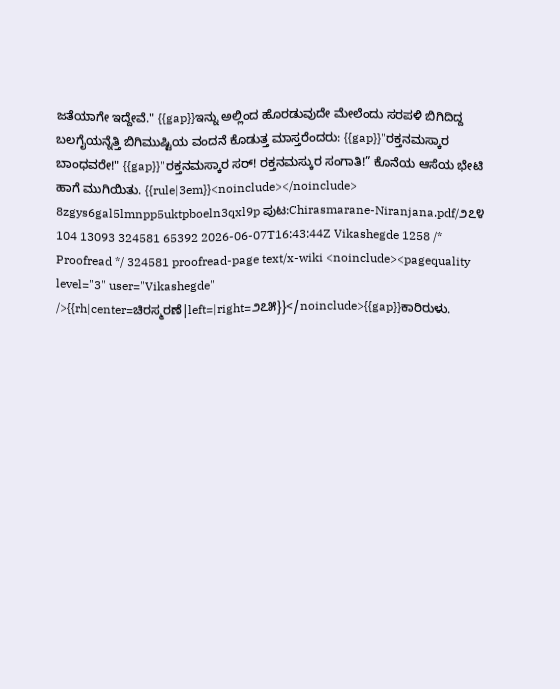ಜತೆಯಾಗೇ ಇದ್ದೇವೆ." {{gap}}ಇನ್ನು ಅಲ್ಲಿಂದ ಹೊರಡುವುದೇ ಮೇಲೆಂದು ಸರಪಳಿ ಬಿಗಿದಿದ್ದ ಬಲಗೈಯನ್ನೆತ್ತಿ ಬಿಗಿಮುಷ್ಟಿಯ ವಂದನೆ ಕೊಡುತ್ತ ಮಾಸ್ತರೆಂದರು: {{gap}}"ರಕ್ತನಮಸ್ಕಾರ ಬಾಂಧವರೇ!" {{gap}}"ರಕ್ತನಮಸ್ಕಾರ ಸರ್‌! ರಕ್ತನಮಸ್ಕುರ ಸಂಗಾತಿ!” ಕೊನೆಯ ಆಸೆಯ ಭೇಟಿ ಹಾಗೆ ಮುಗಿಯಿತು. {{rule|3em}}<noinclude></noinclude> 8zgys6gal5lmnpp5uktpboeln3qxl9p ಪುಟ:Chirasmarane-Niranjana.pdf/೨೭೪ 104 13093 324581 65392 2026-06-07T16:43:44Z Vikashegde 1258 /* Proofread */ 324581 proofread-page text/x-wiki <noinclude><pagequality level="3" user="Vikashegde" />{{rh|center=ಚಿರಸ್ಮರಣೆ|left=|right=೨೭೫}}</noinclude>{{gap}}ಕಾರಿರುಳು.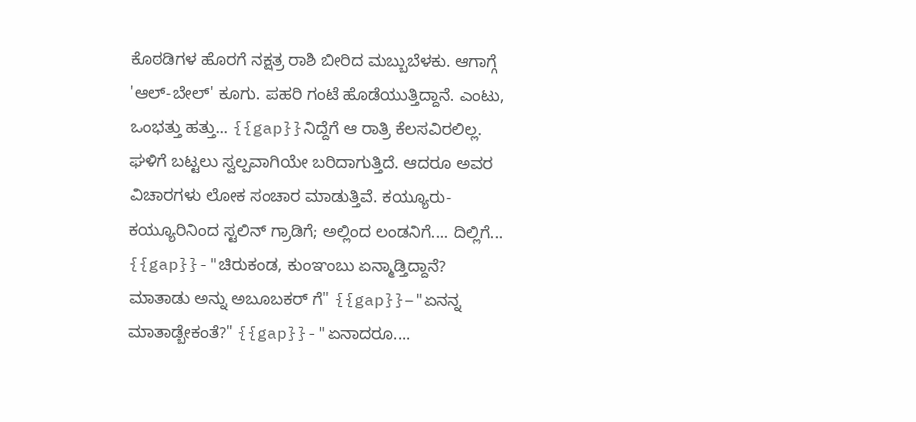ಕೊಠಡಿಗಳ ಹೊರಗೆ ನಕ್ಷತ್ರ ರಾಶಿ ಬೀರಿದ ಮಬ್ಬುಬೆಳಕು. ಆಗಾಗ್ಗೆ 'ಆಲ್-ಬೇಲ್' ಕೂಗು. ಪಹರಿ ಗಂಟೆ ಹೊಡೆಯುತ್ತಿದ್ದಾನೆ. ಎಂಟು, ಒಂಭತ್ತು ಹತ್ತು... {{gap}}ನಿದ್ದೆಗೆ ಆ ರಾತ್ರಿ ಕೆಲಸವಿರಲಿಲ್ಲ. ಘಳಿಗೆ ಬಟ್ಟಲು ಸ್ವಲ್ಪವಾಗಿಯೇ ಬರಿದಾಗುತ್ತಿದೆ. ಆದರೂ ಅವರ ವಿಚಾರಗಳು ಲೋಕ ಸಂಚಾರ ಮಾಡುತ್ತಿವೆ. ಕಯ್ಯೂರು-ಕಯ್ಯೂರಿನಿಂದ ಸ್ಟಲಿನ್ ಗ್ರಾಡಿಗೆ; ಅಲ್ಲಿಂದ ಲಂಡನಿಗೆ.... ದಿಲ್ಲಿಗೆ... {{gap}}-"ಚಿರುಕಂಡ, ಕುಂಞಂಬು ಏನ್ಮಾಡ್ತಿದ್ದಾನೆ? ಮಾತಾಡು ಅನ್ನು ಅಬೂಬಕರ್ ಗೆ" {{gap}}–"ಏನನ್ನ ಮಾತಾಡ್ಬೇಕಂತೆ?" {{gap}}-"ಏನಾದರೂ....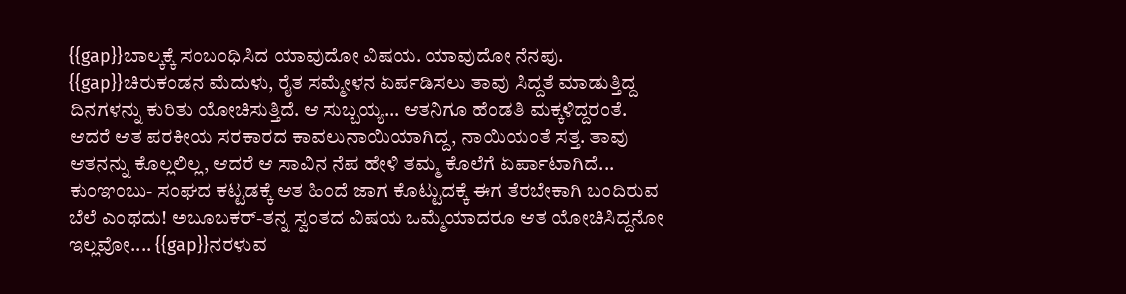{{gap}}ಬಾಲ್ಕಕ್ಕೆ ಸಂಬಂಧಿಸಿದ ಯಾವುದೋ ವಿಷಯ. ಯಾವುದೋ ನೆನಪು. {{gap}}ಚಿರುಕಂಡನ ಮೆದುಳು, ರೈತ ಸಮ್ಮೇಳನ ಏರ್ಪಡಿಸಲು ತಾವು ಸಿದ್ದತೆ ಮಾಡುತ್ತಿದ್ದ ದಿನಗಳನ್ನು ಕುರಿತು ಯೋಚಿಸುತ್ತಿದೆ. ಆ ಸುಬ್ಬಯ್ಯ... ಆತನಿಗೂ ಹೆಂಡತಿ ಮಕ್ಕಳಿದ್ದರಂತೆ. ಆದರೆ ಆತ ಪರಕೀಯ ಸರಕಾರದ ಕಾವಲುನಾಯಿಯಾಗಿದ್ದ, ನಾಯಿಯಂತೆ ಸತ್ತ. ತಾವು ಆತನನ್ನು ಕೊಲ್ಲಲಿಲ್ಲ, ಆದರೆ ಆ ಸಾವಿನ ನೆಪ ಹೇಳಿ ತಮ್ಮ ಕೊಲೆಗೆ ಏರ್ಪಾಟಾಗಿದೆ... ಕುಂಞಂಬು- ಸಂಘದ ಕಟ್ಟಡಕ್ಕೆ ಆತ ಹಿಂದೆ ಜಾಗ ಕೊಟ್ಟುದಕ್ಕೆ ಈಗ ತೆರಬೇಕಾಗಿ ಬಂದಿರುವ ಬೆಲೆ ಎಂಥದು! ಅಬೂಬಕರ್-ತನ್ನ ಸ್ವಂತದ ವಿಷಯ ಒಮ್ಮೆಯಾದರೂ ಆತ ಯೋಚಿಸಿದ್ದನೋ ಇಲ್ಲವೋ.... {{gap}}ನರಳುವ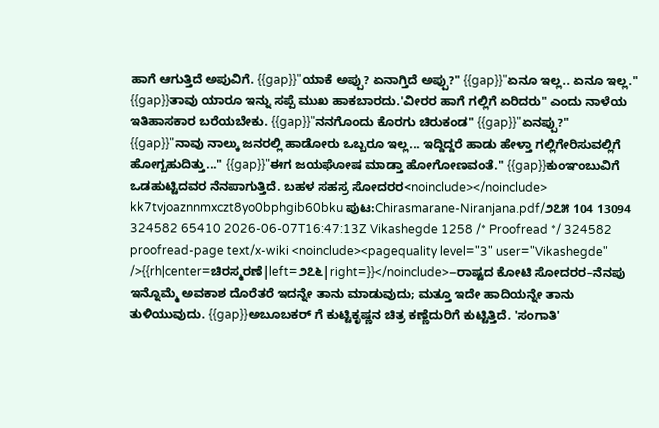ಹಾಗೆ ಆಗುತ್ತಿದೆ ಅಪುವಿಗೆ. {{gap}}"ಯಾಕೆ ಅಪ್ಪು? ಏನಾಗ್ತಿದೆ ಅಪ್ಪು?" {{gap}}"ಏನೂ ಇಲ್ಲ.. ಏನೂ ಇಲ್ಲ." {{gap}}ತಾವು ಯಾರೂ ಇನ್ನು ಸಪ್ಪೆ ಮುಖ ಹಾಕಬಾರದು.'ವೀರರ ಹಾಗೆ ಗಲ್ಲಿಗೆ ಏರಿದರು" ಎಂದು ನಾಳೆಯ ಇತಿಹಾಸಕಾರ ಬರೆಯಬೇಕು. {{gap}}"ನನಗೊಂದು ಕೊರಗು ಚಿರುಕಂಡ" {{gap}}"ಏನಪ್ಪು?" {{gap}}"ನಾವು ನಾಲ್ಕು ಜನರಲ್ಲಿ ಹಾಡೋರು ಒಬ್ಬರೂ ಇಲ್ಲ... ಇದ್ದಿದ್ದರೆ ಹಾಡು ಹೇಳ್ತಾ ಗಲ್ಲಿಗೇರಿಸುವಲ್ಲಿಗೆ ಹೋಗ್ಬಹುದಿತ್ತು..." {{gap}}"ಈಗ ಜಯಘೋಷ ಮಾಡ್ತಾ ಹೋಗೋಣವಂತೆ." {{gap}}ಕುಂಞಂಬುವಿಗೆ ಒಡಹುಟ್ಟಿದವರ ನೆನಪಾಗುತ್ತಿದೆ. ಬಹಳ ಸಹಸ್ರ ಸೋದರರ<noinclude></noinclude> kk7tvjoaznnmxczt8yo0bphgib60bku ಪುಟ:Chirasmarane-Niranjana.pdf/೨೭೫ 104 13094 324582 65410 2026-06-07T16:47:13Z Vikashegde 1258 /* Proofread */ 324582 proofread-page text/x-wiki <noinclude><pagequality level="3" user="Vikashegde" />{{rh|center=ಚಿರಸ್ಮರಣೆ|left=೨೭೬|right=}}</noinclude>–ರಾಷ್ಟದ ಕೋಟಿ ಸೋದರರ–ನೆನಪು ಇನ್ನೊಮ್ಮೆ ಅವಕಾಶ ದೊರೆತರೆ ಇದನ್ನೇ ತಾನು ಮಾಡುವುದು; ಮತ್ತೂ ಇದೇ ಹಾದಿಯನ್ನೇ ತಾನು ತುಳಿಯುವುದು. {{gap}}ಅಬೂಬಕರ್ ಗೆ ಕುಟ್ಟಿಕೃಷ್ಣನ ಚಿತ್ರ ಕಣ್ಣೆದುರಿಗೆ ಕುಟ್ಟಿತ್ತಿದೆ. 'ಸಂಗಾತಿ'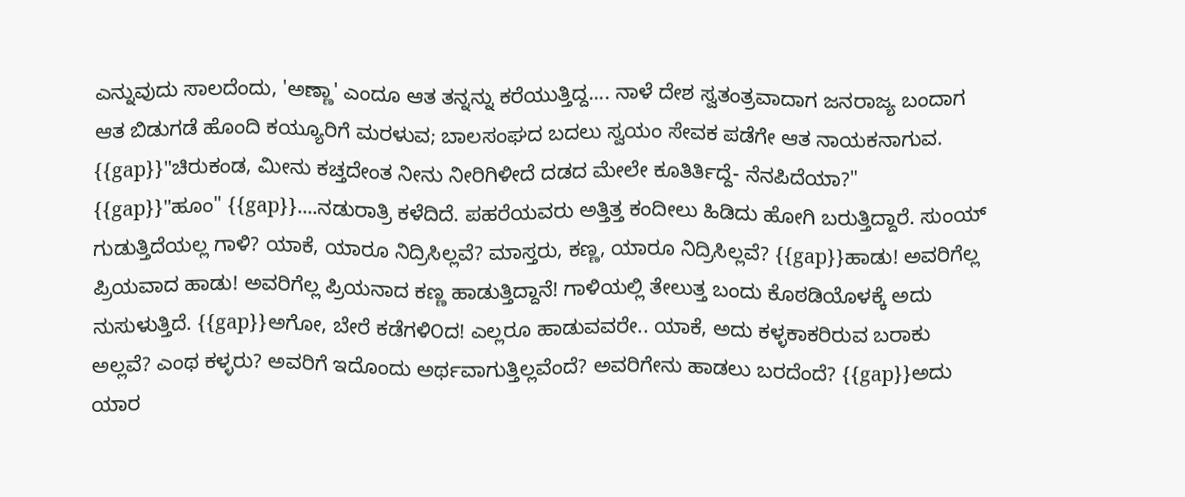ಎನ್ನುವುದು ಸಾಲದೆಂದು, 'ಅಣ್ಣಾ' ಎಂದೂ ಆತ ತನ್ನನ್ನು ಕರೆಯುತ್ತಿದ್ದ.... ನಾಳೆ ದೇಶ ಸ್ವತಂತ್ರವಾದಾಗ ಜನರಾಜ್ಯ ಬಂದಾಗ ಆತ ಬಿಡುಗಡೆ ಹೊಂದಿ ಕಯ್ಯೂರಿಗೆ ಮರಳುವ; ಬಾಲಸಂಘದ ಬದಲು ಸ್ವಯಂ ಸೇವಕ ಪಡೆಗೇ ಆತ ನಾಯಕನಾಗುವ. {{gap}}"ಚಿರುಕಂಡ, ಮೀನು ಕಚ್ತದೇಂತ ನೀನು ನೀರಿಗಿಳೀದೆ ದಡದ ಮೇಲೇ ಕೂತಿರ್ತಿದ್ದೆ- ನೆನಪಿದೆಯಾ?" {{gap}}"ಹೂಂ" {{gap}}....ನಡುರಾತ್ರಿ ಕಳೆದಿದೆ. ಪಹರೆಯವರು ಅತ್ತಿತ್ತ ಕಂದೀಲು ಹಿಡಿದು ಹೋಗಿ ಬರುತ್ತಿದ್ದಾರೆ. ಸುಂಯ್ ಗುಡುತ್ತಿದೆಯಲ್ಲ ಗಾಳಿ? ಯಾಕೆ, ಯಾರೂ ನಿದ್ರಿಸಿಲ್ಲವೆ? ಮಾಸ್ತರು, ಕಣ್ಣ, ಯಾರೂ ನಿದ್ರಿಸಿಲ್ಲವೆ? {{gap}}ಹಾಡು! ಅವರಿಗೆಲ್ಲ ಪ್ರಿಯವಾದ ಹಾಡು! ಅವರಿಗೆಲ್ಲ ಪ್ರಿಯನಾದ ಕಣ್ಣ ಹಾಡುತ್ತಿದ್ದಾನೆ! ಗಾಳಿಯಲ್ಲಿ ತೇಲುತ್ತ ಬಂದು ಕೊಠಡಿಯೊಳಕ್ಕೆ ಅದು ನುಸುಳುತ್ತಿದೆ. {{gap}}ಅಗೋ, ಬೇರೆ ಕಡೆಗಳಿ೦ದ! ಎಲ್ಲರೂ ಹಾಡುವವರೇ.. ಯಾಕೆ, ಅದು ಕಳ್ಳಕಾಕರಿರುವ ಬರಾಕು ಅಲ್ಲವೆ? ಎಂಥ ಕಳ್ಳರು? ಅವರಿಗೆ ಇದೊಂದು ಅರ್ಥವಾಗುತ್ತಿಲ್ಲವೆಂದೆ? ಅವರಿಗೇನು ಹಾಡಲು ಬರದೆಂದೆ? {{gap}}ಅದು ಯಾರ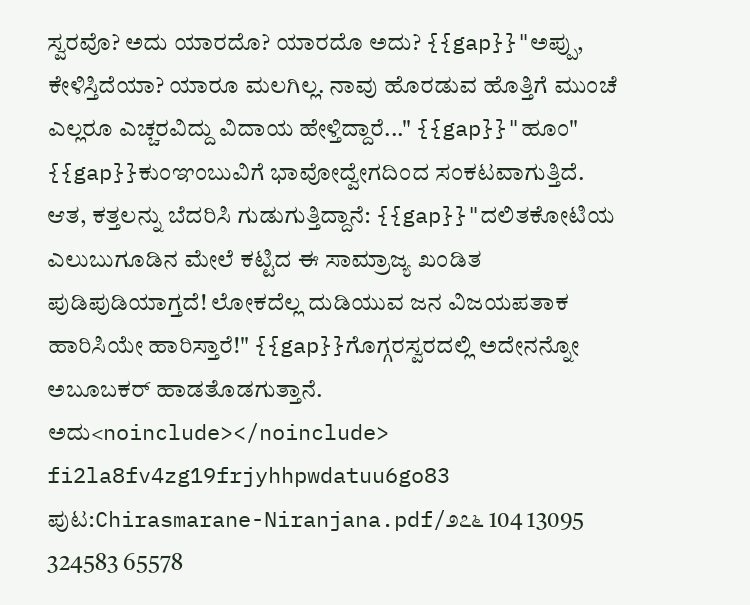ಸ್ವರವೊ? ಅದು ಯಾರದೊ? ಯಾರದೊ ಅದು? {{gap}}"ಅಪ್ಪು, ಕೇಳಿಸ್ತಿದೆಯಾ? ಯಾರೂ ಮಲಗಿಲ್ಲ. ನಾವು ಹೊರಡುವ ಹೊತ್ತಿಗೆ ಮುಂಚೆ ಎಲ್ಲರೂ ಎಚ್ಚರವಿದ್ದು ವಿದಾಯ ಹೇಳ್ತಿದ್ದಾರೆ..." {{gap}}"ಹೂಂ" {{gap}}ಕುಂಞಂಬುವಿಗೆ ಭಾವೋದ್ವೇಗದಿಂದ ಸಂಕಟವಾಗುತ್ತಿದೆ. ಆತ, ಕತ್ತಲನ್ನು ಬೆದರಿಸಿ ಗುಡುಗುತ್ತಿದ್ದಾನೆ: {{gap}}"ದಲಿತಕೋಟಿಯ ಎಲುಬುಗೂಡಿನ ಮೇಲೆ ಕಟ್ಟಿದ ಈ ಸಾಮ್ರಾಜ್ಯ ಖಂಡಿತ ಪುಡಿಪುಡಿಯಾಗ್ತದೆ! ಲೋಕದೆಲ್ಲ ದುಡಿಯುವ ಜನ ವಿಜಯಪತಾಕ ಹಾರಿಸಿಯೇ ಹಾರಿಸ್ತಾರೆ!" {{gap}}ಗೊಗ್ಗರಸ್ವರದಲ್ಲಿ ಅದೇನನ್ನೋ ಅಬೂಬಕರ್ ಹಾಡತೊಡಗುತ್ತಾನೆ. ಅದು<noinclude></noinclude> fi2la8fv4zg19frjyhhpwdatuu6go83 ಪುಟ:Chirasmarane-Niranjana.pdf/೨೭೬ 104 13095 324583 65578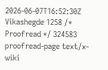2026-06-07T16:52:30Z Vikashegde 1258 /* Proofread */ 324583 proofread-page text/x-wiki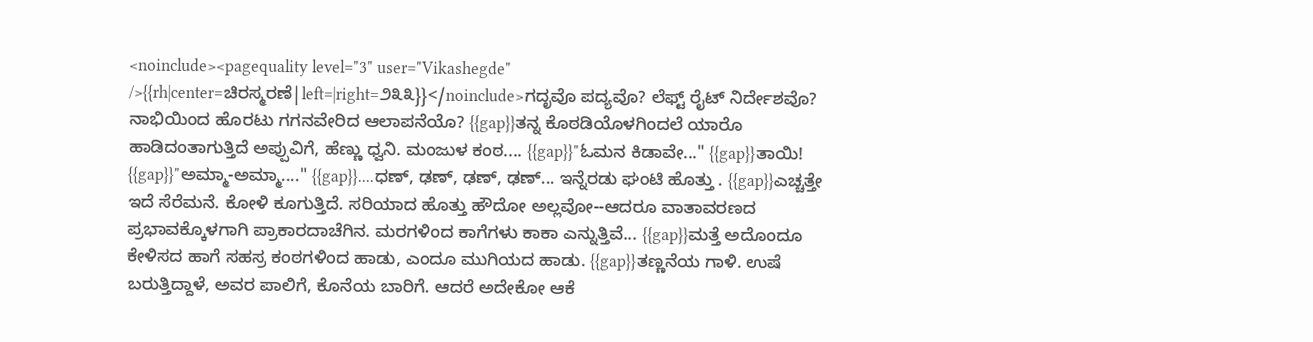<noinclude><pagequality level="3" user="Vikashegde" />{{rh|center=ಚಿರಸ್ಮರಣೆ|left=|right=೨೩೩}}</noinclude>ಗದೃವೊ ಪದ್ಯವೊ? ಲೆಫ್ಟ್‌ ರೈಟ್‌ ನಿರ್ದೇಶವೊ? ನಾಭಿಯಿಂದ ಹೊರಟು ಗಗನವೇರಿದ ಆಲಾಪನೆಯೊ? {{gap}}ತನ್ನ ಕೊಠಡಿಯೊಳಗಿಂದಲೆ ಯಾರೊ ಹಾಡಿದಂತಾಗುತ್ತಿದೆ ಅಪ್ಪುವಿಗೆ, ಹೆಣ್ಣು ಧ್ವನಿ. ಮಂಜುಳ ಕಂಠ.... {{gap}}"ಓಮನ ಕಿಡಾವೇ..." {{gap}}ತಾಯಿ! {{gap}}"ಅಮ್ಮಾ-ಅಮ್ಮಾ...." {{gap}}....ಧಣ್‌, ಢಣ್‌, ಢಣ್‌, ಢಣ್‌... ಇನ್ನೆರಡು ಘಂಟಿ ಹೊತ್ತು . {{gap}}ಎಚ್ಚತ್ತೇ ಇದೆ ಸೆರೆಮನೆ. ಕೋಳಿ ಕೂಗುತ್ತಿದೆ. ಸರಿಯಾದ ಹೊತ್ತು ಹೌದೋ ಅಲ್ಲವೋ--ಆದರೂ ವಾತಾವರಣದ ಪ್ರಭಾವಕ್ಕೊಳಗಾಗಿ ಪ್ರಾಕಾರದಾಚೆಗಿನ. ಮರಗಳಿಂದ ಕಾಗೆಗಳು ಕಾಕಾ ಎನ್ನುತ್ತಿವೆ... {{gap}}ಮತ್ತೆ ಅದೊಂದೂ ಕೇಳಿಸದ ಹಾಗೆ ಸಹಸ್ರ ಕಂಠಗಳಿಂದ ಹಾಡು, ಎಂದೂ ಮುಗಿಯದ ಹಾಡು. {{gap}}ತಣ್ಣನೆಯ ಗಾಳಿ. ಉಷೆ ಬರುತ್ತಿದ್ದಾಳೆ, ಅವರ ಪಾಲಿಗೆ, ಕೊನೆಯ ಬಾರಿಗೆ. ಆದರೆ ಅದೇಕೋ ಆಕೆ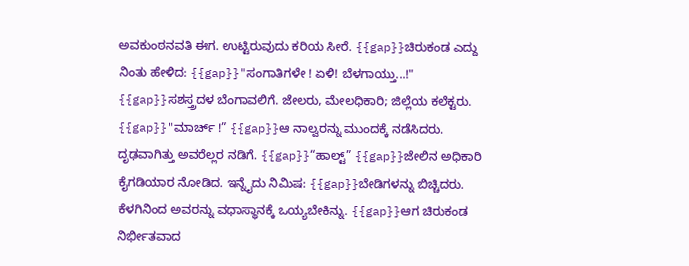ಅವಕುಂಠನವತಿ ಈಗ. ಉಟ್ಟಿರುವುದು ಕರಿಯ ಸೀರೆ. {{gap}}ಚಿರುಕಂಡ ಎದ್ದು ನಿಂತು ಹೇಳಿದ: {{gap}}"ಸಂಗಾತಿಗಳೇ ! ಏಳಿ! ಬೆಳಗಾಯ್ತು...!" {{gap}}ಸಶಸ್ತ್ರದಳ ಬೆಂಗಾವಲಿಗೆ. ಜೇಲರು, ಮೇಲಧಿಕಾರಿ; ಜಿಲ್ಲೆಯ ಕಲೆಕ್ಟರು. {{gap}}"ಮಾರ್ಚ್‌ !” {{gap}}ಆ ನಾಲ್ವರನ್ನು ಮುಂದಕ್ಕೆ ನಡೆಸಿದರು. ದೃಢವಾಗಿತ್ತು ಅವರೆಲ್ಲರ ನಡಿಗೆ. {{gap}}“ಹಾಲ್ಟ್” {{gap}}ಜೇಲಿನ ಅಧಿಕಾರಿ ಕೈಗಡಿಯಾರ ನೋಡಿದ. ಇನ್ನೈದು ನಿಮಿಷ: {{gap}}ಬೇಡಿಗಳನ್ನು ಬಿಚ್ಚಿದರು. ಕೆಳಗಿನಿಂದ ಅವರನ್ನು ವಧಾಸ್ಥಾನಕ್ಕೆ ಒಯ್ಯಬೇಕಿನ್ನು. {{gap}}ಆಗ ಚಿರುಕಂಡ ನಿರ್ಭೀತವಾದ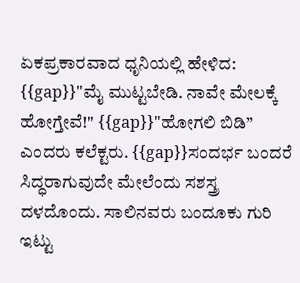ಏಕಪ್ರಕಾರವಾದ ಧೃನಿಯಲ್ಲಿ ಹೇಳಿದ: {{gap}}"ಮೈ ಮುಟ್ಟಬೇಡಿ. ನಾವೇ ಮೇಲಕ್ಕೆ ಹೋಗ್ತೇವೆ!" {{gap}}"ಹೋಗಲಿ ಬಿಡಿ” ಎಂದರು ಕಲೆಕ್ಟರು. {{gap}}ಸಂದರ್ಭ ಬಂದರೆ ಸಿದ್ಧರಾಗುವುದೇ ಮೇಲೆಂದು ಸಶಸ್ತ್ರ ದಳದೊಂದು. ಸಾಲಿನವರು ಬಂದೂಕು ಗುರಿ ಇಟ್ಟು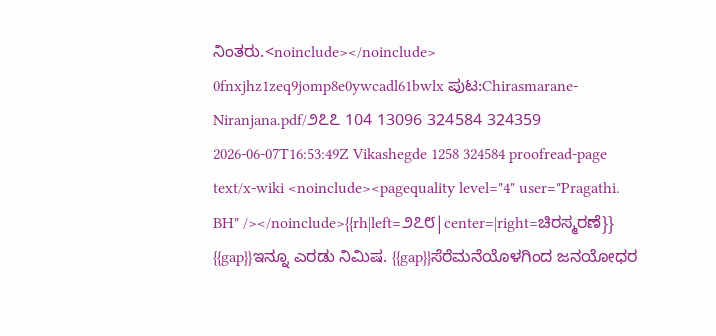ನಿಂತರು.<noinclude></noinclude> 0fnxjhz1zeq9jomp8e0ywcadl61bwlx ಪುಟ:Chirasmarane-Niranjana.pdf/೨೭೭ 104 13096 324584 324359 2026-06-07T16:53:49Z Vikashegde 1258 324584 proofread-page text/x-wiki <noinclude><pagequality level="4" user="Pragathi. BH" /></noinclude>{{rh|left=೨೭೮|center=|right=ಚಿರಸ್ಮರಣೆ}} {{gap}}ಇನ್ನೂ ಎರಡು ನಿಮಿಷ. {{gap}}ಸೆರೆಮನೆಯೊಳಗಿಂದ ಜನಯೋಧರ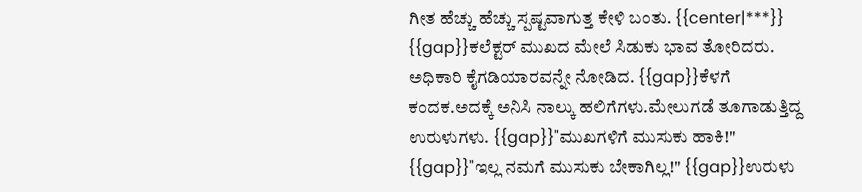ಗೀತ ಹೆಚ್ಚು ಹೆಚ್ಚು ಸ್ಪಷ್ಟವಾಗುತ್ತ ಕೇಳಿ ಬಂತು. {{center|***}} {{gap}}ಕಲೆಕ್ಟರ್ ಮುಖದ ಮೇಲೆ ಸಿಡುಕು ಭಾವ ತೋರಿದರು. ಅಧಿಕಾರಿ ಕೈಗಡಿಯಾರವನ್ನೇ ನೋಡಿದ. {{gap}}ಕೆಳಗೆ ಕಂದಕ.ಅದಕ್ಕೆ ಅನಿಸಿ ನಾಲ್ಕು ಹಲಿಗೆಗಳು.ಮೇಲುಗಡೆ ತೂಗಾಡುತ್ತಿದ್ದ ಉರುಳುಗಳು. {{gap}}"ಮುಖಗಳಿಗೆ ಮುಸುಕು ಹಾಕಿ!" {{gap}}"ಇಲ್ಲ ನಮಗೆ ಮುಸುಕು ಬೇಕಾಗಿಲ್ಲ!" {{gap}}ಉರುಳು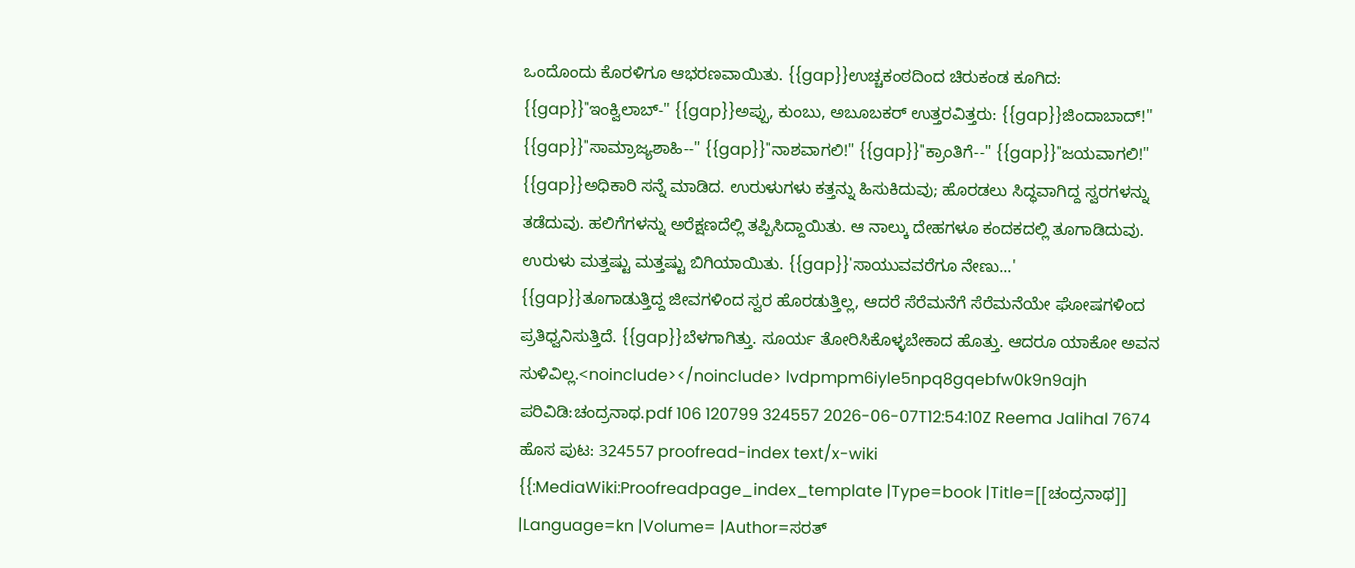ಒಂದೊಂದು ಕೊರಳಿಗೂ ಆಭರಣವಾಯಿತು. {{gap}}ಉಚ್ಚಕಂಠದಿಂದ ಚಿರುಕಂಡ ಕೂಗಿದ: {{gap}}"ಇಂಕ್ವಿಲಾಬ್-" {{gap}}ಅಪ್ಪು, ಕುಂಬು, ಅಬೂಬಕರ್ ಉತ್ತರವಿತ್ತರು: {{gap}}ಜಿಂದಾಬಾದ್!" {{gap}}"ಸಾಮ್ರಾಜ್ಯಶಾಹಿ--" {{gap}}"ನಾಶವಾಗಲಿ!" {{gap}}"ಕ್ರಾಂತಿಗೆ--" {{gap}}"ಜಯವಾಗಲಿ!" {{gap}}ಅಧಿಕಾರಿ ಸನ್ನೆ ಮಾಡಿದ. ಉರುಳುಗಳು ಕತ್ತನ್ನು ಹಿಸುಕಿದುವು; ಹೊರಡಲು ಸಿದ್ಧವಾಗಿದ್ದ ಸ್ವರಗಳನ್ನು ತಡೆದುವು. ಹಲಿಗೆಗಳನ್ನು ಅರೆಕ್ಷಣದೆಲ್ಲಿ ತಪ್ಪಿಸಿದ್ದಾಯಿತು. ಆ ನಾಲ್ಕು ದೇಹಗಳೂ ಕಂದಕದಲ್ಲಿ ತೂಗಾಡಿದುವು. ಉರುಳು ಮತ್ತಷ್ಟು ಮತ್ತಷ್ಟು ಬಿಗಿಯಾಯಿತು. {{gap}}'ಸಾಯುವವರೆಗೂ ನೇಣು...' {{gap}}ತೂಗಾಡುತ್ತಿದ್ದ ಜೀವಗಳಿಂದ ಸ್ವರ ಹೊರಡುತ್ತಿಲ್ಲ, ಆದರೆ ಸೆರೆಮನೆಗೆ ಸೆರೆಮನೆಯೇ ಘೋಷಗಳಿಂದ ಪ್ರತಿಧ್ವನಿಸುತ್ತಿದೆ. {{gap}}ಬೆಳಗಾಗಿತ್ತು. ಸೂರ್ಯ ತೋರಿಸಿಕೊಳ್ಳಬೇಕಾದ ಹೊತ್ತು. ಆದರೂ ಯಾಕೋ ಅವನ ಸುಳಿವಿಲ್ಲ.<noinclude></noinclude> lvdpmpm6iyle5npq8gqebfw0k9n9ajh ಪರಿವಿಡಿ:ಚಂದ್ರನಾಥ.pdf 106 120799 324557 2026-06-07T12:54:10Z Reema Jalihal 7674 ಹೊಸ ಪುಟ: 324557 proofread-index text/x-wiki {{:MediaWiki:Proofreadpage_index_template |Type=book |Title=[[ಚಂದ್ರನಾಥ]] |Language=kn |Volume= |Author=ಸರತ್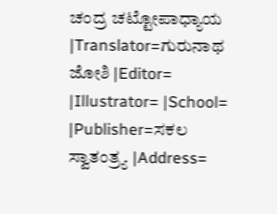ಚಂದ್ರ ಚಟ್ಟೋಪಾಧ್ಯಾಯ |Translator=ಗುರುನಾಥ ಜೋಶಿ |Editor= |Illustrator= |School= |Publisher=ಸಕಲ ಸ್ವಾತಂತ್ರ್ಯ |Address=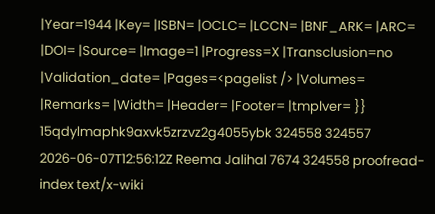|Year=1944 |Key= |ISBN= |OCLC= |LCCN= |BNF_ARK= |ARC= |DOI= |Source= |Image=1 |Progress=X |Transclusion=no |Validation_date= |Pages=<pagelist /> |Volumes= |Remarks= |Width= |Header= |Footer= |tmplver= }} 15qdylmaphk9axvk5zrzvz2g4055ybk 324558 324557 2026-06-07T12:56:12Z Reema Jalihal 7674 324558 proofread-index text/x-wiki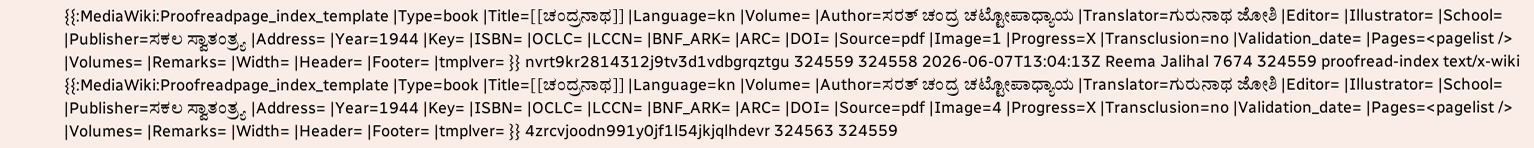{{:MediaWiki:Proofreadpage_index_template |Type=book |Title=[[ಚಂದ್ರನಾಥ]] |Language=kn |Volume= |Author=ಸರತ್ ಚಂದ್ರ ಚಟ್ಟೋಪಾಧ್ಯಾಯ |Translator=ಗುರುನಾಥ ಜೋಶಿ |Editor= |Illustrator= |School= |Publisher=ಸಕಲ ಸ್ವಾತಂತ್ರ್ಯ |Address= |Year=1944 |Key= |ISBN= |OCLC= |LCCN= |BNF_ARK= |ARC= |DOI= |Source=pdf |Image=1 |Progress=X |Transclusion=no |Validation_date= |Pages=<pagelist /> |Volumes= |Remarks= |Width= |Header= |Footer= |tmplver= }} nvrt9kr2814312j9tv3d1vdbgrqztgu 324559 324558 2026-06-07T13:04:13Z Reema Jalihal 7674 324559 proofread-index text/x-wiki {{:MediaWiki:Proofreadpage_index_template |Type=book |Title=[[ಚಂದ್ರನಾಥ]] |Language=kn |Volume= |Author=ಸರತ್ ಚಂದ್ರ ಚಟ್ಟೋಪಾಧ್ಯಾಯ |Translator=ಗುರುನಾಥ ಜೋಶಿ |Editor= |Illustrator= |School= |Publisher=ಸಕಲ ಸ್ವಾತಂತ್ರ್ಯ |Address= |Year=1944 |Key= |ISBN= |OCLC= |LCCN= |BNF_ARK= |ARC= |DOI= |Source=pdf |Image=4 |Progress=X |Transclusion=no |Validation_date= |Pages=<pagelist /> |Volumes= |Remarks= |Width= |Header= |Footer= |tmplver= }} 4zrcvjoodn991y0jf1l54jkjqlhdevr 324563 324559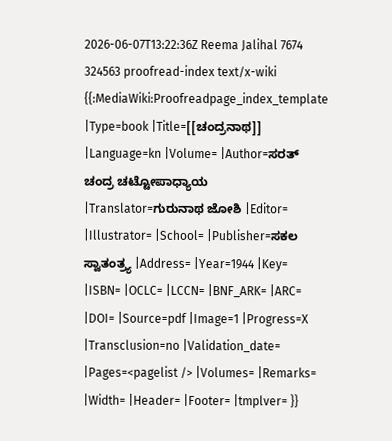2026-06-07T13:22:36Z Reema Jalihal 7674 324563 proofread-index text/x-wiki {{:MediaWiki:Proofreadpage_index_template |Type=book |Title=[[ಚಂದ್ರನಾಥ]] |Language=kn |Volume= |Author=ಸರತ್ ಚಂದ್ರ ಚಟ್ಟೋಪಾಧ್ಯಾಯ |Translator=ಗುರುನಾಥ ಜೋಶಿ |Editor= |Illustrator= |School= |Publisher=ಸಕಲ ಸ್ವಾತಂತ್ರ್ಯ |Address= |Year=1944 |Key= |ISBN= |OCLC= |LCCN= |BNF_ARK= |ARC= |DOI= |Source=pdf |Image=1 |Progress=X |Transclusion=no |Validation_date= |Pages=<pagelist /> |Volumes= |Remarks= |Width= |Header= |Footer= |tmplver= }}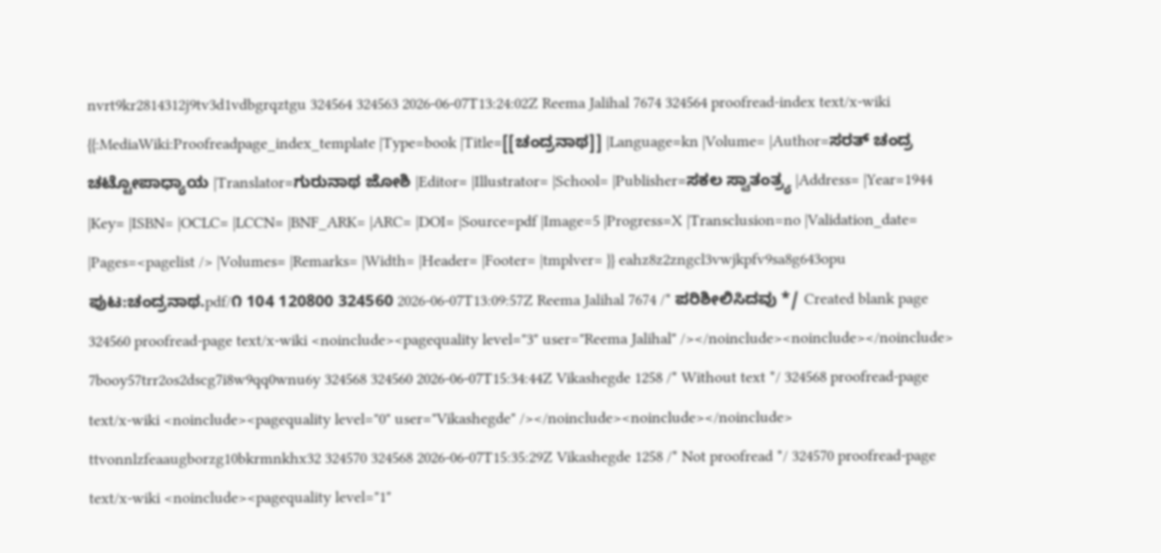nvrt9kr2814312j9tv3d1vdbgrqztgu 324564 324563 2026-06-07T13:24:02Z Reema Jalihal 7674 324564 proofread-index text/x-wiki {{:MediaWiki:Proofreadpage_index_template |Type=book |Title=[[ಚಂದ್ರನಾಥ]] |Language=kn |Volume= |Author=ಸರತ್ ಚಂದ್ರ ಚಟ್ಟೋಪಾಧ್ಯಾಯ |Translator=ಗುರುನಾಥ ಜೋಶಿ |Editor= |Illustrator= |School= |Publisher=ಸಕಲ ಸ್ವಾತಂತ್ರ್ಯ |Address= |Year=1944 |Key= |ISBN= |OCLC= |LCCN= |BNF_ARK= |ARC= |DOI= |Source=pdf |Image=5 |Progress=X |Transclusion=no |Validation_date= |Pages=<pagelist /> |Volumes= |Remarks= |Width= |Header= |Footer= |tmplver= }} eahz8z2zngcl3vwjkpfv9sa8g643opu ಪುಟ:ಚಂದ್ರನಾಥ.pdf/೧ 104 120800 324560 2026-06-07T13:09:57Z Reema Jalihal 7674 /* ಪರಿಶೀಲಿಸಿದವು */ Created blank page 324560 proofread-page text/x-wiki <noinclude><pagequality level="3" user="Reema Jalihal" /></noinclude><noinclude></noinclude> 7booy57trr2os2dscg7i8w9qq0wnu6y 324568 324560 2026-06-07T15:34:44Z Vikashegde 1258 /* Without text */ 324568 proofread-page text/x-wiki <noinclude><pagequality level="0" user="Vikashegde" /></noinclude><noinclude></noinclude> ttvonnlzfeaaugborzg10bkrmnkhx32 324570 324568 2026-06-07T15:35:29Z Vikashegde 1258 /* Not proofread */ 324570 proofread-page text/x-wiki <noinclude><pagequality level="1"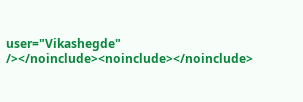user="Vikashegde" /></noinclude><noinclude></noinclude>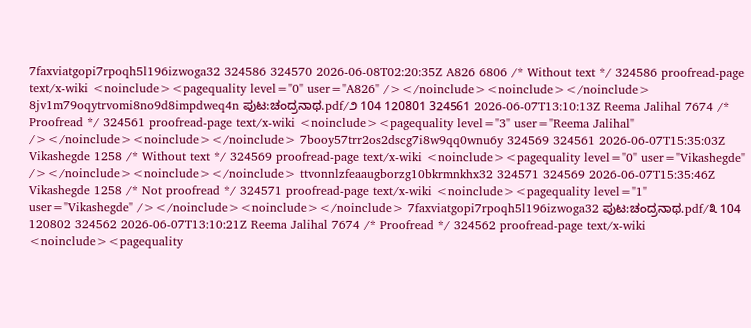7faxviatgopi7rpoqh5l196izwoga32 324586 324570 2026-06-08T02:20:35Z A826 6806 /* Without text */ 324586 proofread-page text/x-wiki <noinclude><pagequality level="0" user="A826" /></noinclude><noinclude></noinclude> 8jv1m79oqytrvomi8no9d8impdweq4n ಪುಟ:ಚಂದ್ರನಾಥ.pdf/೨ 104 120801 324561 2026-06-07T13:10:13Z Reema Jalihal 7674 /* Proofread */ 324561 proofread-page text/x-wiki <noinclude><pagequality level="3" user="Reema Jalihal" /></noinclude><noinclude></noinclude> 7booy57trr2os2dscg7i8w9qq0wnu6y 324569 324561 2026-06-07T15:35:03Z Vikashegde 1258 /* Without text */ 324569 proofread-page text/x-wiki <noinclude><pagequality level="0" user="Vikashegde" /></noinclude><noinclude></noinclude> ttvonnlzfeaaugborzg10bkrmnkhx32 324571 324569 2026-06-07T15:35:46Z Vikashegde 1258 /* Not proofread */ 324571 proofread-page text/x-wiki <noinclude><pagequality level="1" user="Vikashegde" /></noinclude><noinclude></noinclude> 7faxviatgopi7rpoqh5l196izwoga32 ಪುಟ:ಚಂದ್ರನಾಥ.pdf/೩ 104 120802 324562 2026-06-07T13:10:21Z Reema Jalihal 7674 /* Proofread */ 324562 proofread-page text/x-wiki <noinclude><pagequality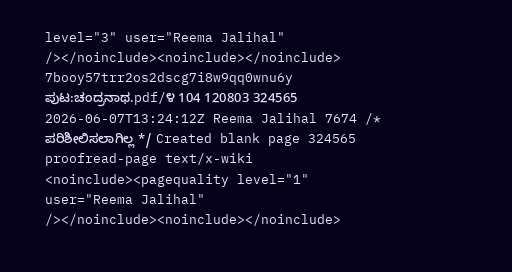level="3" user="Reema Jalihal" /></noinclude><noinclude></noinclude> 7booy57trr2os2dscg7i8w9qq0wnu6y ಪುಟ:ಚಂದ್ರನಾಥ.pdf/೪ 104 120803 324565 2026-06-07T13:24:12Z Reema Jalihal 7674 /* ಪರಿಶೀಲಿಸಲಾಗಿಲ್ಲ */ Created blank page 324565 proofread-page text/x-wiki <noinclude><pagequality level="1" user="Reema Jalihal" /></noinclude><noinclude></noinclude>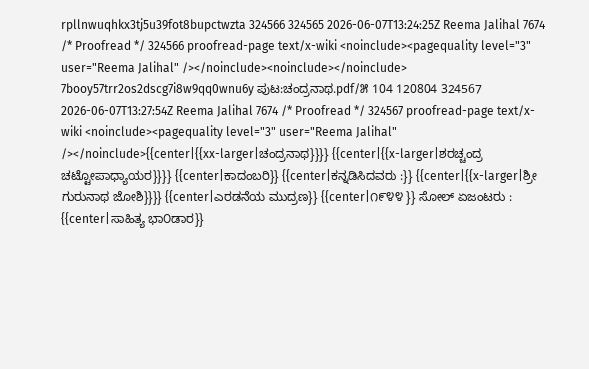rpllnwuqhkx3tj5u39fot8bupctwzta 324566 324565 2026-06-07T13:24:25Z Reema Jalihal 7674 /* Proofread */ 324566 proofread-page text/x-wiki <noinclude><pagequality level="3" user="Reema Jalihal" /></noinclude><noinclude></noinclude> 7booy57trr2os2dscg7i8w9qq0wnu6y ಪುಟ:ಚಂದ್ರನಾಥ.pdf/೫ 104 120804 324567 2026-06-07T13:27:54Z Reema Jalihal 7674 /* Proofread */ 324567 proofread-page text/x-wiki <noinclude><pagequality level="3" user="Reema Jalihal" /></noinclude>{{center|{{xx-larger|ಚಂದ್ರನಾಥ}}}} {{center|{{x-larger|ಶರಚ್ಚಂದ್ರ ಚಟ್ಟೋಪಾಧ್ಯಾಯರ}}}} {{center|ಕಾದಂಬರಿ}} {{center|ಕನ್ನಡಿಸಿದವರು :}} {{center|{{x-larger|ಶ್ರೀ ಗುರುನಾಥ ಜೋಶಿ}}}} {{center|ಎರಡನೆಯ ಮುದ್ರಣ}} {{center|೧೯೪೪ }} ಸೋಲ್ ಏಜಂಟರು : {{center|ಸಾಹಿತ್ಯ ಭಾ೦ಡಾರ}}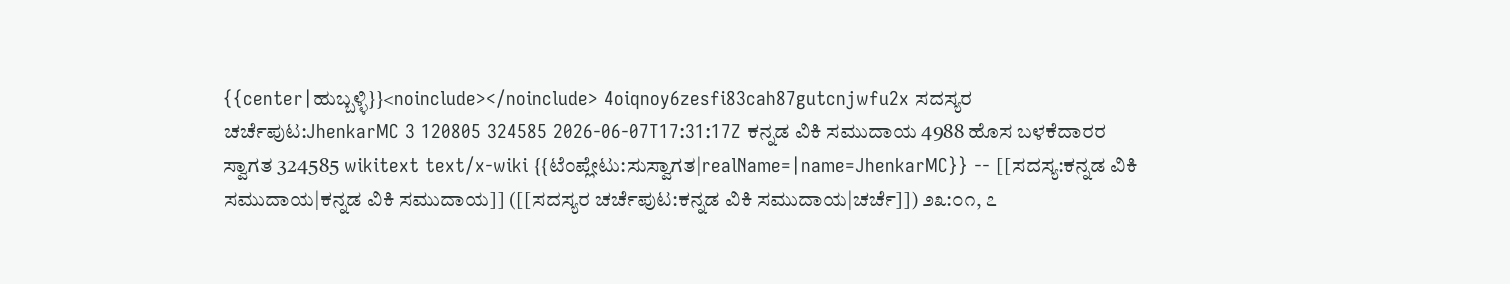{{center|ಹುಬ್ಬಳ್ಳಿ}}<noinclude></noinclude> 4oiqnoy6zesfi83cah87gutcnjwfu2x ಸದಸ್ಯರ ಚರ್ಚೆಪುಟ:JhenkarMC 3 120805 324585 2026-06-07T17:31:17Z ಕನ್ನಡ ವಿಕಿ ಸಮುದಾಯ 4988 ಹೊಸ ಬಳಕೆದಾರರ ಸ್ವಾಗತ 324585 wikitext text/x-wiki {{ಟೆಂಪ್ಲೇಟು:ಸುಸ್ವಾಗತ|realName=|name=JhenkarMC}} -- [[ಸದಸ್ಯ:ಕನ್ನಡ ವಿಕಿ ಸಮುದಾಯ|ಕನ್ನಡ ವಿಕಿ ಸಮುದಾಯ]] ([[ಸದಸ್ಯರ ಚರ್ಚೆಪುಟ:ಕನ್ನಡ ವಿಕಿ ಸಮುದಾಯ|ಚರ್ಚೆ]]) ೨೩:೦೧, ೭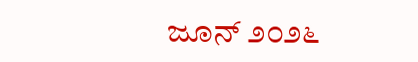ಜೂನ್ ೨೦೨೬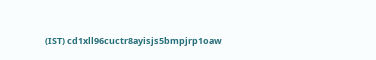(IST) cd1xll96cuctr8ayisjs5bmpjrp1oaw